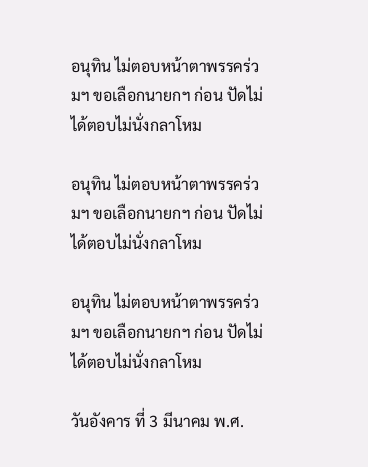อนุทิน ไม่ตอบหน้าตาพรรคร่วมฯ ขอเลือกนายกฯ ก่อน ปัดไม่ได้ตอบไม่นั่งกลาโหม

อนุทิน ไม่ตอบหน้าตาพรรคร่วมฯ ขอเลือกนายกฯ ก่อน ปัดไม่ได้ตอบไม่นั่งกลาโหม

อนุทิน ไม่ตอบหน้าตาพรรคร่วมฯ ขอเลือกนายกฯ ก่อน ปัดไม่ได้ตอบไม่นั่งกลาโหม

วันอังคาร ที่ 3 มีนาคม พ.ศ.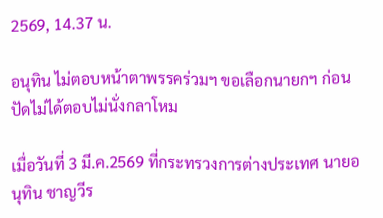2569, 14.37 น.

อนุทิน ไม่ตอบหน้าตาพรรคร่วมฯ ขอเลือกนายกฯ ก่อน ปัดไม่ได้ตอบไม่นั่งกลาโหม

เมื่อวันที่ 3 มี.ค.2569 ที่กระทรวงการต่างประเทศ นายอนุทิน ชาญวีร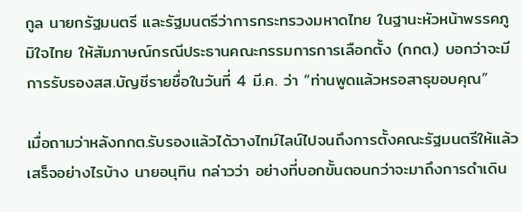กูล นายกรัฐมนตรี และรัฐมนตรีว่าการกระทรวงมหาดไทย ในฐานะหัวหน้าพรรคภูมิใจไทย ให้สัมภาษณ์กรณีประธานคณะกรรมการการเลือกตั้ง (กกต.) บอกว่าจะมีการรับรองสส.บัญชีรายชื่อในวันที่ 4 มี.ค. ว่า “ท่านพูดแล้วหรอสาธุขอบคุณ”

เมื่อถามว่าหลังกกต.รับรองแล้วได้วางไทม์ไลน์ไปจนถึงการตั้งคณะรัฐมนตรีให้แล้วเสร็จอย่างไรบ้าง นายอนุทิน กล่าวว่า อย่างที่บอกขั้นตอนกว่าจะมาถึงการดำเดิน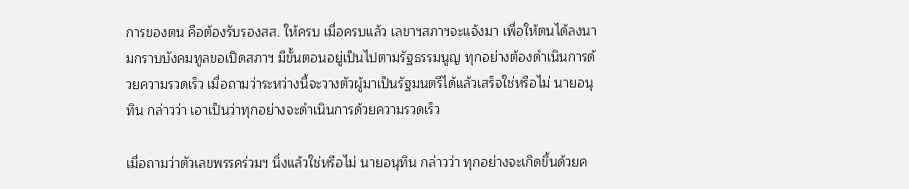การของตน คือต้องรับรองสส. ให้ครบ เมื่อครบแล้ว เลขาฯสภาฯจะแจ้งมา เพื่อให้ตนได้ลงนามกราบบังคมทูลขอเปิดสภาฯ มีขั้นตอนอยู่เป็นไปตามรัฐธรรมนูญ ทุกอย่างต้องดำเนินการด้วยความรวดเร็ว เมื่อถามว่าระหว่างนี้จะวางตัวผู้มาเป็นรัฐมนตรีได้แล้วเสร็จใช่หรือไม่ นายอนุทิน กล่าวว่า เอาเป็นว่าทุกอย่างจะดำเนินการด้วยความรวดเร็ว

เมื่อถามว่าตัวเลขพรรคร่วมฯ นิ่งแล้วใช่หรือไม่ นายอนุทิน กล่าวว่า ทุกอย่างจะเกิดขึ้นด้วยค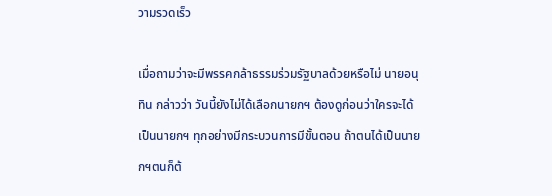วามรวดเร็ว

เมื่อถามว่าจะมีพรรคกล้าธรรมร่วมรัฐบาลด้วยหรือไม่ นายอนุทิน กล่าวว่า วันนี้ยังไม่ได้เลือกนายกฯ ต้องดูก่อนว่าใครจะได้เป็นนายกฯ ทุกอย่างมีกระบวนการมีขั้นตอน ถ้าตนได้เป็นนายกฯตนก็ต้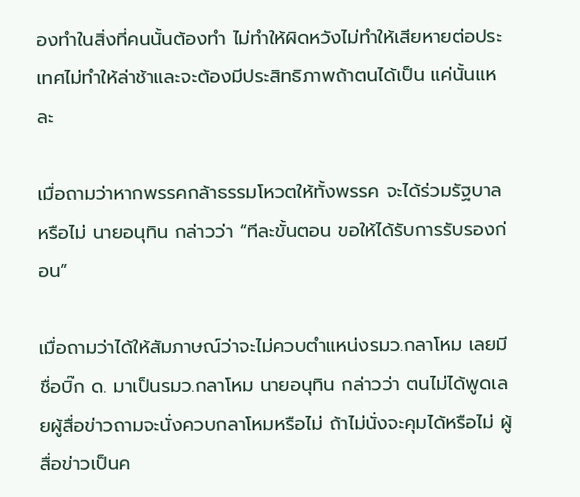องทำในสิ่งที่คนนั้นต้องทำ ไม่ทำให้ผิดหวังไม่ทำให้เสียหายต่อประเทศไม่ทำให้ล่าช้าและจะต้องมีประสิทธิภาพถ้าตนได้เป็น แค่นั้นแหละ

เมื่อถามว่าหากพรรคกล้าธรรมโหวตให้ทั้งพรรค จะได้ร่วมรัฐบาลหรือไม่ นายอนุทิน กล่าวว่า “ทีละขั้นตอน ขอให้ได้รับการรับรองก่อน”

เมื่อถามว่าได้ให้สัมภาษณ์ว่าจะไม่ควบตำแหน่งรมว.กลาโหม เลยมีชื่อบิ๊ก ด. มาเป็นรมว.กลาโหม นายอนุทิน กล่าวว่า ตนไม่ได้พูดเลยผู้สื่อข่าวถามจะนั่งควบกลาโหมหรือไม่ ถ้าไม่นั่งจะคุมได้หรือไม่ ผู้สื่อข่าวเป็นค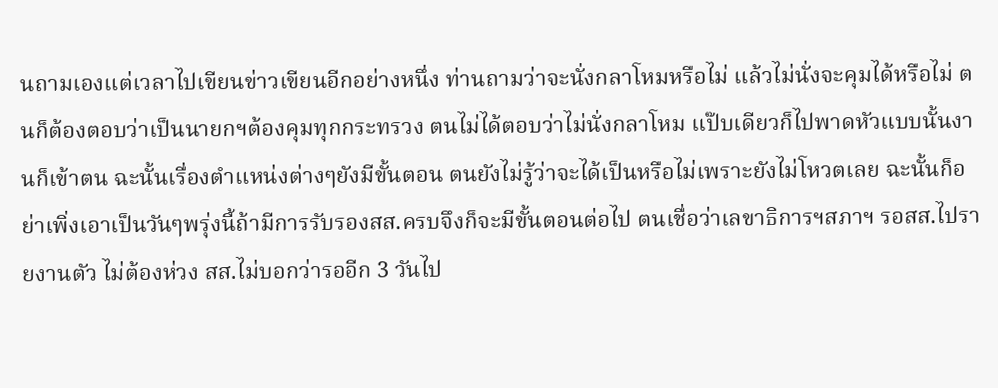นถามเองแต่เวลาไปเขียนข่าวเขียนอีกอย่างหนึ่ง ท่านถามว่าจะนั่งกลาโหมหรือไม่ แล้วไม่นั่งจะคุมได้หรือไม่ ตนก็ต้องตอบว่าเป็นนายกฯต้องคุมทุกกระทรวง ตนไม่ได้ตอบว่าไม่นั่งกลาโหม แป๊บเดียวก็ไปพาดหัวแบบนั้นงานก็เข้าตน ฉะนั้นเรื่องตำแหน่งต่างๆยังมีขั้นตอน ตนยังไม่รู้ว่าจะได้เป็นหรือไม่เพราะยังไม่โหวตเลย ฉะนั้นก็อย่าเพิ่งเอาเป็นวันๆพรุ่งนี้ถ้ามีการรับรองสส.ครบจึงก็จะมีขั้นตอนต่อไป ตนเชื่อว่าเลขาธิการฯสภาฯ รอสส.ไปรายงานตัว ไม่ต้องห่วง สส.ไม่บอกว่ารออีก 3 วันไป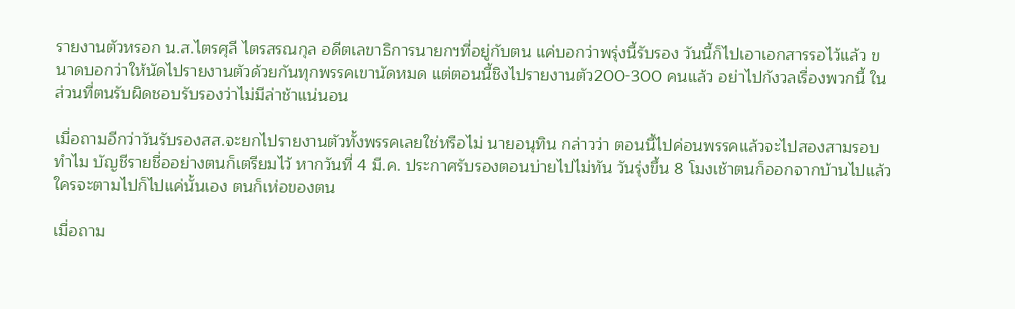รายงานตัวหรอก น.ส.ไตรศุลี ไตรสรณกุล อดีตเลขาธิการนายกฯที่อยู่กับตน แค่บอกว่าพรุ่งนี้รับรอง วันนี้ก็ไปเอาเอกสารรอไว้แล้ว ขนาดบอกว่าให้นัดไปรายงานตัวด้วยกันทุกพรรคเขานัดหมด แต่ตอนนี้ชิงไปรายงานตัว200-300 คนแล้ว อย่าไปกังวลเรื่องพวกนี้ ในส่วนที่ตนรับผิดชอบรับรองว่าไม่มีล่าช้าแน่นอน

เมื่อถามอีกว่าวันรับรองสส.จะยกไปรายงานตัวทั้งพรรคเลยใช่หรือไม่ นายอนุทิน กล่าวว่า ตอนนี้ไปค่อนพรรคแล้วจะไปสองสามรอบทำไม บัญชีรายชื่ออย่างตนก็เตรียมไว้ หากวันที่ 4 มี.ค. ประกาศรับรองตอนบ่ายไปไม่ทัน วันรุ่งขึ้น 8 โมงเช้าตนก็ออกจากบ้านไปแล้วใครจะตามไปก็ไปแค่นั้นเอง ตนก็เห่อของตน

เมื่อถาม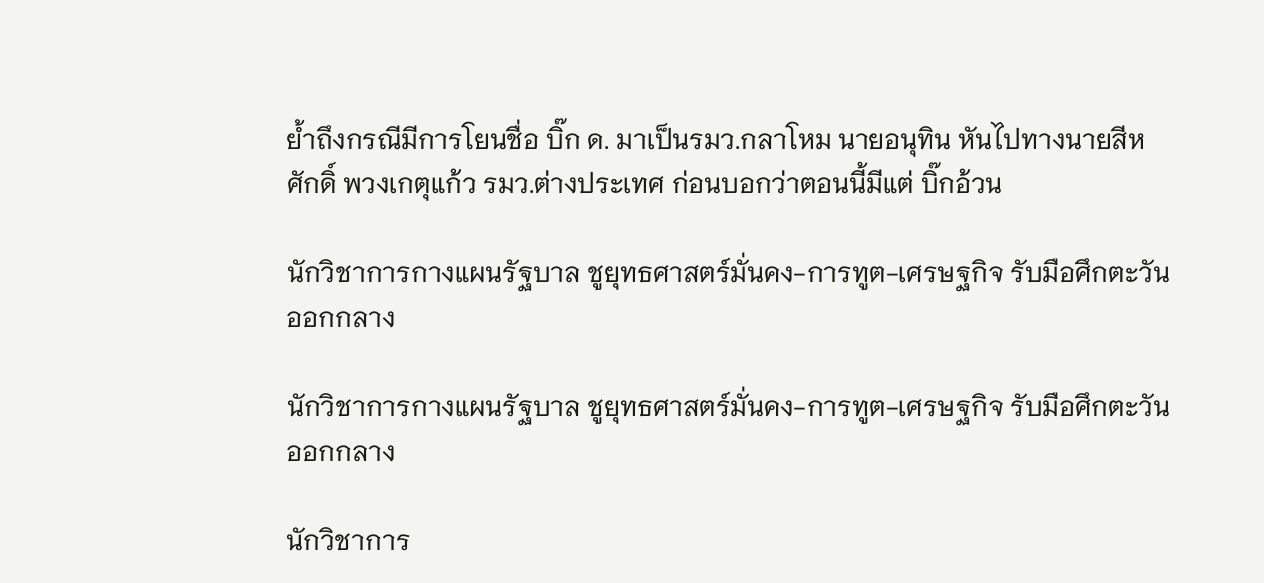ย้ำถึงกรณีมีการโยนชื่อ บิ๊ก ด. มาเป็นรมว.กลาโหม นายอนุทิน หันไปทางนายสีหศักดิ์ พวงเกตุแก้ว รมว.ต่างประเทศ ก่อนบอกว่าตอนนี้มีแต่ บิ๊กอ้วน

นักวิชาการกางแผนรัฐบาล ชูยุทธศาสตร์มั่นคง-การทูต-เศรษฐกิจ รับมือศึกตะวันออกกลาง

นักวิชาการกางแผนรัฐบาล ชูยุทธศาสตร์มั่นคง-การทูต-เศรษฐกิจ รับมือศึกตะวันออกกลาง

นักวิชาการ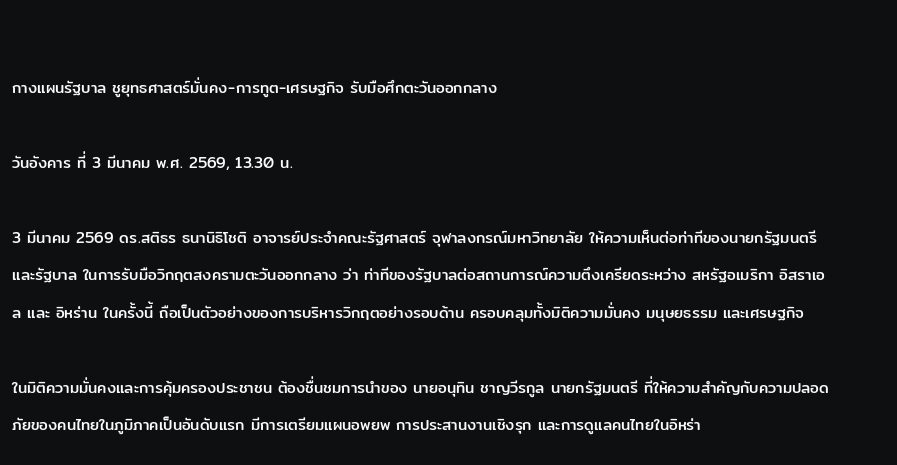กางแผนรัฐบาล ชูยุทธศาสตร์มั่นคง-การทูต-เศรษฐกิจ รับมือศึกตะวันออกกลาง

วันอังคาร ที่ 3 มีนาคม พ.ศ. 2569, 13.30 น.

3 มีนาคม 2569 ดร.สติธร ธนานิธิโชติ อาจารย์ประจำคณะรัฐศาสตร์ จุฬาลงกรณ์มหาวิทยาลัย ให้ความเห็นต่อท่าทีของนายกรัฐมนตรี และรัฐบาล ในการรับมือวิกฤตสงครามตะวันออกกลาง ว่า ท่าทีของรัฐบาลต่อสถานการณ์ความตึงเครียดระหว่าง สหรัฐอเมริกา อิสราเอล และ อิหร่าน ในครั้งนี้ ถือเป็นตัวอย่างของการบริหารวิกฤตอย่างรอบด้าน ครอบคลุมทั้งมิติความมั่นคง มนุษยธรรม และเศรษฐกิจ

ในมิติความมั่นคงและการคุ้มครองประชาชน ต้องชื่นชมการนำของ นายอนุทิน ชาญวีรกูล นายกรัฐมนตรี ที่ให้ความสำคัญกับความปลอดภัยของคนไทยในภูมิภาคเป็นอันดับแรก มีการเตรียมแผนอพยพ การประสานงานเชิงรุก และการดูแลคนไทยในอิหร่า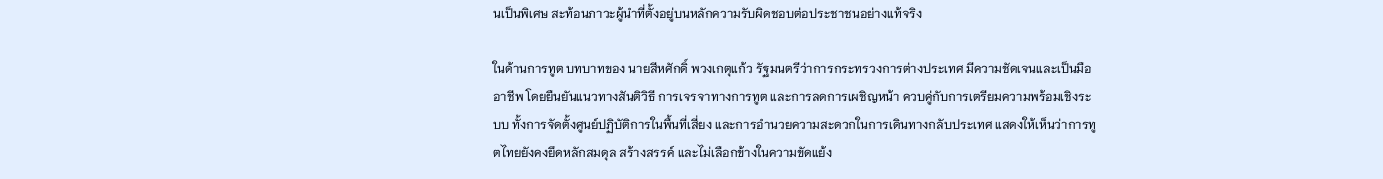นเป็นพิเศษ สะท้อนภาวะผู้นำที่ตั้งอยู่บนหลักความรับผิดชอบต่อประชาชนอย่างแท้จริง

ในด้านการทูต บทบาทของ นายสีหศักดิ์ พวงเกตุแก้ว รัฐมนตรีว่าการกระทรวงการต่างประเทศ มีความชัดเจนและเป็นมืออาชีพ โดยยืนยันแนวทางสันติวิธี การเจรจาทางการทูต และการลดการเผชิญหน้า ควบคู่กับการเตรียมความพร้อมเชิงระบบ ทั้งการจัดตั้งศูนย์ปฏิบัติการในพื้นที่เสี่ยง และการอำนวยความสะดวกในการเดินทางกลับประเทศ แสดงให้เห็นว่าการทูตไทยยังคงยึดหลักสมดุล สร้างสรรค์ และไม่เลือกข้างในความขัดแย้ง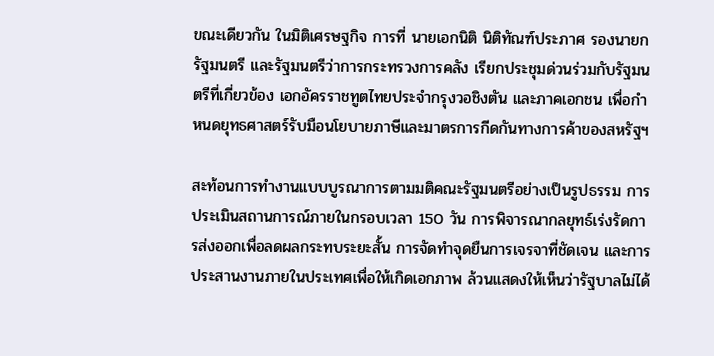ขณะเดียวกัน ในมิติเศรษฐกิจ การที่ นายเอกนิติ นิติทัณฑ์ประภาศ รองนายกรัฐมนตรี และรัฐมนตรีว่าการกระทรวงการคลัง เรียกประชุมด่วนร่วมกับรัฐมนตรีที่เกี่ยวข้อง เอกอัครราชทูตไทยประจำกรุงวอชิงตัน และภาคเอกชน เพื่อกำหนดยุทธศาสตร์รับมือนโยบายภาษีและมาตรการกีดกันทางการค้าของสหรัฐฯ

สะท้อนการทำงานแบบบูรณาการตามมติคณะรัฐมนตรีอย่างเป็นรูปธรรม การประเมินสถานการณ์ภายในกรอบเวลา 150 วัน การพิจารณากลยุทธ์เร่งรัดการส่งออกเพื่อลดผลกระทบระยะสั้น การจัดทำจุดยืนการเจรจาที่ชัดเจน และการประสานงานภายในประเทศเพื่อให้เกิดเอกภาพ ล้วนแสดงให้เห็นว่ารัฐบาลไม่ได้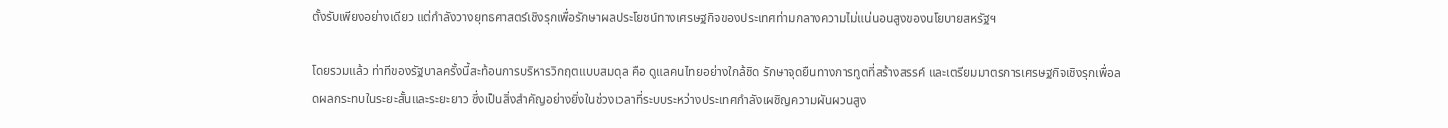ตั้งรับเพียงอย่างเดียว แต่กำลังวางยุทธศาสตร์เชิงรุกเพื่อรักษาผลประโยชน์ทางเศรษฐกิจของประเทศท่ามกลางความไม่แน่นอนสูงของนโยบายสหรัฐฯ

โดยรวมแล้ว ท่าทีของรัฐบาลครั้งนี้สะท้อนการบริหารวิกฤตแบบสมดุล คือ ดูแลคนไทยอย่างใกล้ชิด รักษาจุดยืนทางการทูตที่สร้างสรรค์ และเตรียมมาตรการเศรษฐกิจเชิงรุกเพื่อลดผลกระทบในระยะสั้นและระยะยาว ซึ่งเป็นสิ่งสำคัญอย่างยิ่งในช่วงเวลาที่ระบบระหว่างประเทศกำลังเผชิญความผันผวนสูง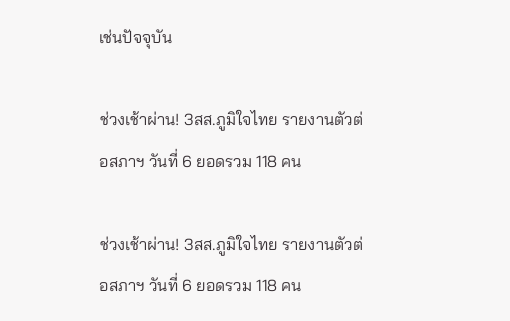เช่นปัจจุบัน

ช่วงเช้าผ่าน! 3สส.ภูมิใจไทย รายงานตัวต่อสภาฯ วันที่ 6 ยอดรวม 118 คน

ช่วงเช้าผ่าน! 3สส.ภูมิใจไทย รายงานตัวต่อสภาฯ วันที่ 6 ยอดรวม 118 คน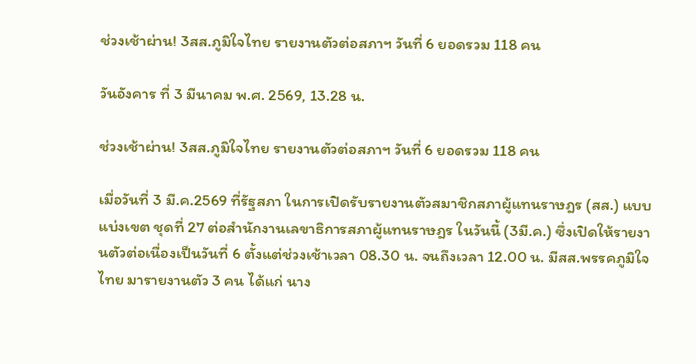ช่วงเช้าผ่าน! 3สส.ภูมิใจไทย รายงานตัวต่อสภาฯ วันที่ 6 ยอดรวม 118 คน

วันอังคาร ที่ 3 มีนาคม พ.ศ. 2569, 13.28 น.

ช่วงเช้าผ่าน! 3สส.ภูมิใจไทย รายงานตัวต่อสภาฯ วันที่ 6 ยอดรวม 118 คน

เมื่อวันที่ 3 มี.ค.2569 ที่รัฐสภา ในการเปิดรับรายงานตัวสมาชิกสภาผู้แทนราษฎร (สส.) แบบแบ่งเขต ชุดที่ 27 ต่อสำนักงานเลขาธิการสภาผู้แทนราษฎร ในวันนี้ (3มี.ค.) ซึ่งเปิดให้รายงานตัวต่อเนื่องเป็นวันที่ 6 ตั้งแต่ช่วงเช้าเวลา 08.30 น. จนถึงเวลา 12.00 น. มีสส.พรรคภูมิใจไทย มารายงานตัว 3 คน ได้แก่ นาง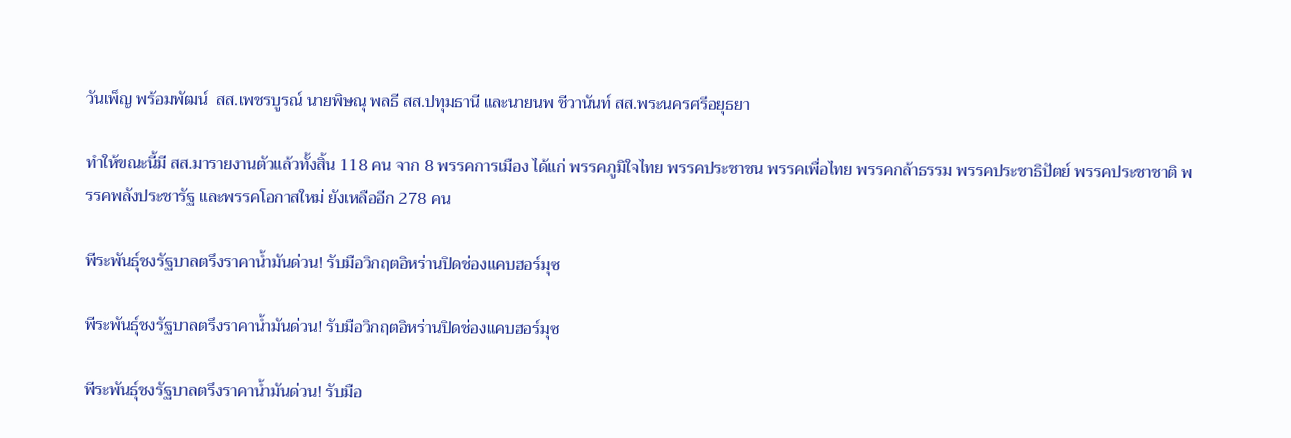วันเพ็ญ พร้อมพัฒน์  สส.เพชรบูรณ์ นายพิษณุ พลธี สส.ปทุมธานี และนายนพ ชีวานันท์ สส.พระนครศรีอยุธยา

ทำให้ขณะนี้มี สส.มารายงานตัวแล้วทั้งสิ้น 118 คน จาก 8 พรรคการเมือง ได้แก่ พรรคภูมิใจไทย พรรคประชาชน พรรคเพื่อไทย พรรคกล้าธรรม พรรคประชาธิปัตย์ พรรคประชาชาติ พรรคพลังประชารัฐ และพรรคโอกาสใหม่ ยังเหลืออีก 278 คน

พีระพันธุ์ชงรัฐบาลตรึงราคาน้ำมันด่วน! รับมือวิกฤตอิหร่านปิดช่องแคบฮอร์มุซ

พีระพันธุ์ชงรัฐบาลตรึงราคาน้ำมันด่วน! รับมือวิกฤตอิหร่านปิดช่องแคบฮอร์มุซ

พีระพันธุ์ชงรัฐบาลตรึงราคาน้ำมันด่วน! รับมือ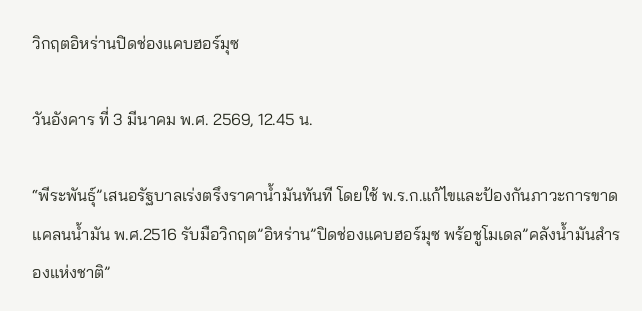วิกฤตอิหร่านปิดช่องแคบฮอร์มุซ

วันอังคาร ที่ 3 มีนาคม พ.ศ. 2569, 12.45 น.

“พีระพันธุ์”เสนอรัฐบาลเร่งตรึงราคาน้ำมันทันที โดยใช้ พ.ร.ก.แก้ไขและป้องกันภาวะการขาดแคลนน้ำมัน พ.ศ.2516 รับมือวิกฤต”อิหร่าน”ปิดช่องแคบฮอร์มุซ พร้อชูโมเดล”คลังน้ำมันสำรองแห่งชาติ”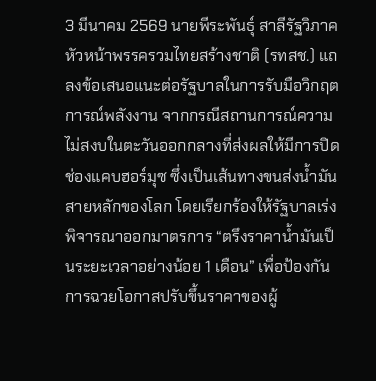3 มีนาคม 2569 นายพีระพันธุ์ สาลีรัฐวิภาค หัวหน้าพรรครวมไทยสร้างชาติ (รทสช.) แถลงข้อเสนอแนะต่อรัฐบาลในการรับมือวิกฤตการณ์พลังงาน จากกรณีสถานการณ์ความไม่สงบในตะวันออกกลางที่ส่งผลให้มีการปิดช่องแคบฮอร์มุซ ซึ่งเป็นเส้นทางขนส่งน้ำมันสายหลักของโลก โดยเรียกร้องให้รัฐบาลเร่งพิจารณาออกมาตรการ “ตรึงราคาน้ำมันเป็นระยะเวลาอย่างน้อย 1 เดือน” เพื่อป้องกันการฉวยโอกาสปรับขึ้นราคาของผู้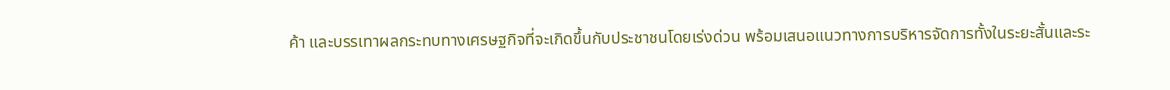ค้า และบรรเทาผลกระทบทางเศรษฐกิจที่จะเกิดขึ้นกับประชาชนโดยเร่งด่วน พร้อมเสนอแนวทางการบริหารจัดการทั้งในระยะสั้นและระ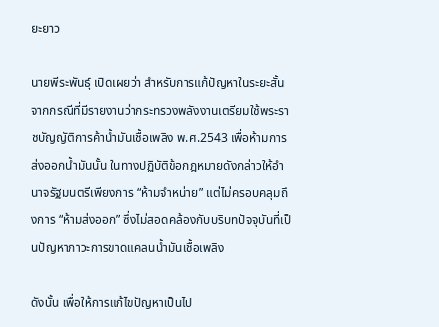ยะยาว

นายพีระพันธุ์ เปิดเผยว่า สำหรับการแก้ปัญหาในระยะสั้น จากกรณีที่มีรายงานว่ากระทรวงพลังงานเตรียมใช้พระราชบัญญัติการค้าน้ำมันเชื้อเพลิง พ.ศ.2543 เพื่อห้ามการส่งออกน้ำมันนั้น ในทางปฏิบัติข้อกฎหมายดังกล่าวให้อำนาจรัฐมนตรีเพียงการ “ห้ามจำหน่าย” แต่ไม่ครอบคลุมถึงการ “ห้ามส่งออก” ซึ่งไม่สอดคล้องกับบริบทปัจจุบันที่เป็นปัญหาภาวะการขาดแคลนน้ำมันเชื้อเพลิง

ดังนั้น เพื่อให้การแก้ไขปัญหาเป็นไป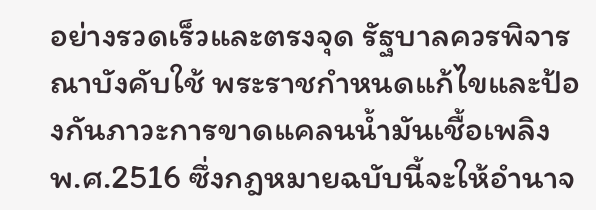อย่างรวดเร็วและตรงจุด รัฐบาลควรพิจารณาบังคับใช้ พระราชกำหนดแก้ไขและป้องกันภาวะการขาดแคลนน้ำมันเชื้อเพลิง พ.ศ.2516 ซึ่งกฎหมายฉบับนี้จะให้อำนาจ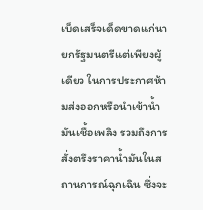เบ็ดเสร็จเด็ดขาดแก่นายกรัฐมนตรีแต่เพียงผู้เดียว ในการประกาศห้ามส่งออกหรือนำเข้าน้ำมันเชื้อเพลิง รวมถึงการสั่งตรึงราคาน้ำมันในสถานการณ์ฉุกเฉิน ซึ่งจะ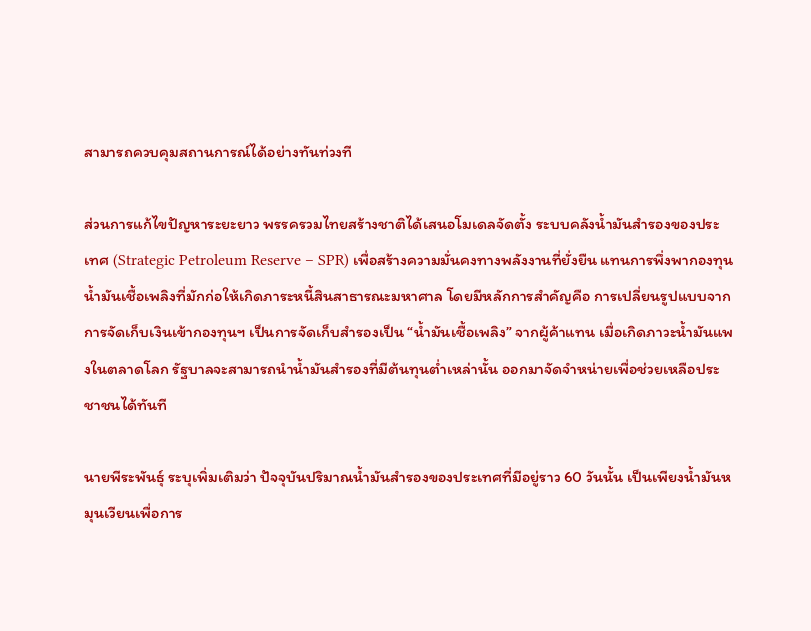สามารถควบคุมสถานการณ์ได้อย่างทันท่วงที

ส่วนการแก้ไขปัญหาระยะยาว พรรครวมไทยสร้างชาติได้เสนอโมเดลจัดตั้ง ระบบคลังน้ำมันสำรองของประเทศ (Strategic Petroleum Reserve – SPR) เพื่อสร้างความมั่นคงทางพลังงานที่ยั่งยืน แทนการพึ่งพากองทุนน้ำมันเชื้อเพลิงที่มักก่อให้เกิดภาระหนี้สินสาธารณะมหาศาล โดยมีหลักการสำคัญคือ การเปลี่ยนรูปแบบจากการจัดเก็บเงินเข้ากองทุนฯ เป็นการจัดเก็บสำรองเป็น “น้ำมันเชื้อเพลิง” จากผู้ค้าแทน เมื่อเกิดภาวะน้ำมันแพงในตลาดโลก รัฐบาลจะสามารถนำน้ำมันสำรองที่มีต้นทุนต่ำเหล่านั้น ออกมาจัดจำหน่ายเพื่อช่วยเหลือประชาชนได้ทันที

นายพีระพันธุ์ ระบุเพิ่มเติมว่า ปัจจุบันปริมาณน้ำมันสำรองของประเทศที่มีอยู่ราว 60 วันนั้น เป็นเพียงน้ำมันหมุนเวียนเพื่อการ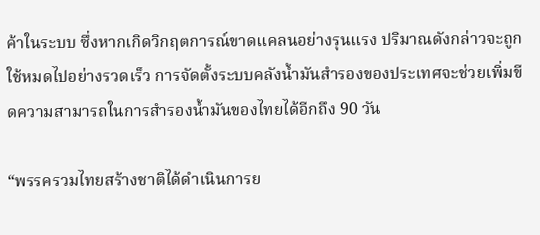ค้าในระบบ ซึ่งหากเกิดวิกฤตการณ์ขาดแคลนอย่างรุนแรง ปริมาณดังกล่าวจะถูกใช้หมดไปอย่างรวดเร็ว การจัดตั้งระบบคลังน้ำมันสำรองของประเทศจะช่วยเพิ่มขีดความสามารถในการสำรองน้ำมันของไทยได้อีกถึง 90 วัน

“พรรครวมไทยสร้างชาติได้ดำเนินการย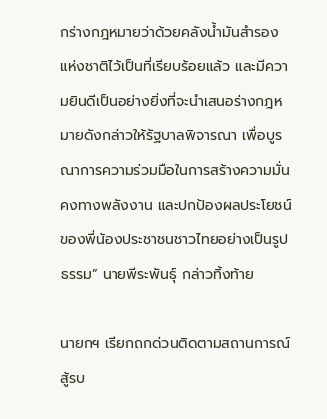กร่างกฎหมายว่าด้วยคลังน้ำมันสำรองแห่งชาติไว้เป็นที่เรียบร้อยแล้ว และมีความยินดีเป็นอย่างยิ่งที่จะนำเสนอร่างกฎหมายดังกล่าวให้รัฐบาลพิจารณา เพื่อบูรณาการความร่วมมือในการสร้างความมั่นคงทางพลังงาน และปกป้องผลประโยชน์ของพี่น้องประชาชนชาวไทยอย่างเป็นรูปธรรม” นายพีระพันธุ์ กล่าวทิ้งท้าย

นายกฯ เรียกถกด่วนติดตามสถานการณ์สู้รบ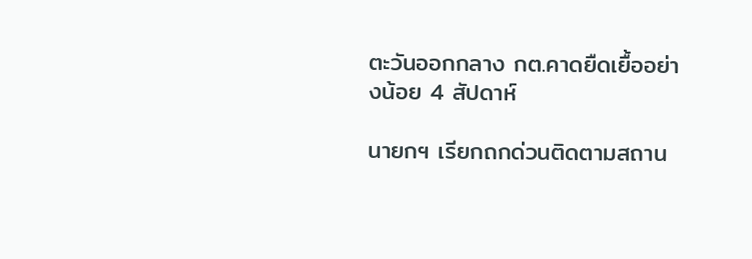ตะวันออกกลาง กต.คาดยืดเยื้ออย่างน้อย 4 สัปดาห์

นายกฯ เรียกถกด่วนติดตามสถาน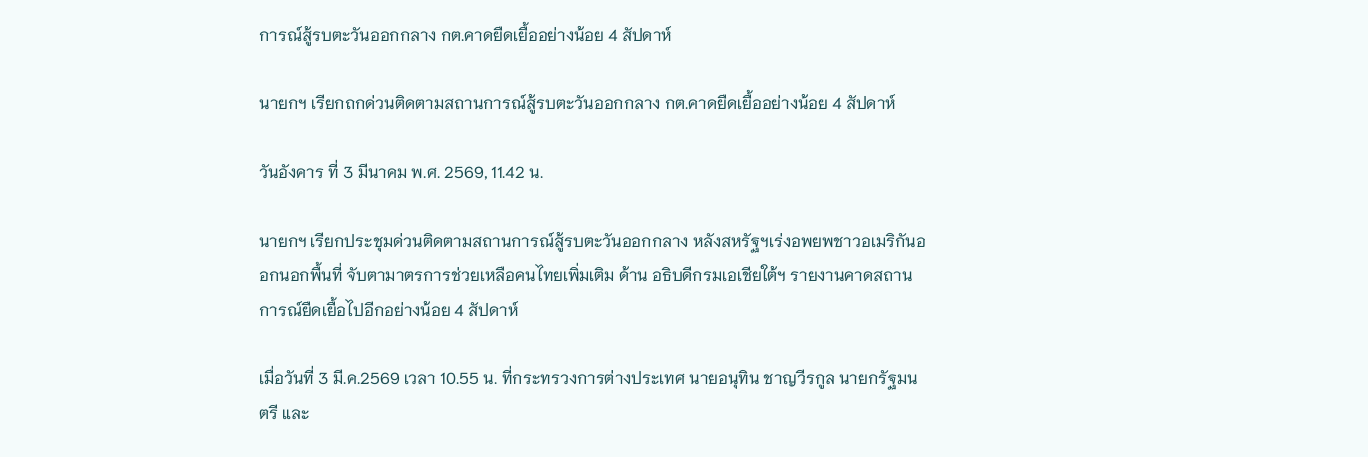การณ์สู้รบตะวันออกกลาง กต.คาดยืดเยื้ออย่างน้อย 4 สัปดาห์

นายกฯ เรียกถกด่วนติดตามสถานการณ์สู้รบตะวันออกกลาง กต.คาดยืดเยื้ออย่างน้อย 4 สัปดาห์

วันอังคาร ที่ 3 มีนาคม พ.ศ. 2569, 11.42 น.

นายกฯ เรียกประชุมด่วนติดตามสถานการณ์สู้รบตะวันออกกลาง หลังสหรัฐฯเร่งอพยพชาวอเมริกันออกนอกพื้นที่ จับตามาตรการช่วยเหลือคนไทยเพิ่มเติม ด้าน อธิบดีกรมเอเชียใต้ฯ รายงานคาดสถานการณ์ยืดเยื้อไปอีกอย่างน้อย 4 สัปดาห์

เมื่อวันที่ 3 มี.ค.2569 เวลา 10.55 น. ที่กระทรวงการต่างประเทศ นายอนุทิน ชาญวีรกูล นายกรัฐมนตรี และ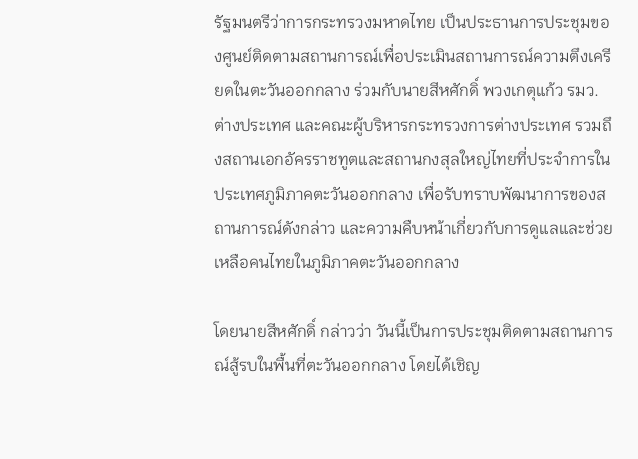รัฐมนตรีว่าการกระทรวงมหาดไทย เป็นประธานการประชุมของศูนย์ติดตามสถานการณ์เพื่อประเมินสถานการณ์ความตึงเครียดในตะวันออกกลาง ร่วมกับนายสีหศักดิ์ พวงเกตุแก้ว รมว.ต่างประเทศ และคณะผู้บริหารกระทรวงการต่างประเทศ รวมถึงสถานเอกอัครราชทูตและสถานกงสุลใหญ่ไทยที่ประจำการในประเทศภูมิภาคตะวันออกกลาง เพื่อรับทราบพัฒนาการของสถานการณ์ดังกล่าว และความคืบหน้าเกี่ยวกับการดูแลและช่วยเหลือคนไทยในภูมิภาคตะวันออกกลาง

โดยนายสีหศักดิ์ กล่าวว่า วันนี้เป็นการประชุมติดตามสถานการณ์สู้รบในพื้นที่ตะวันออกกลาง โดยได้เชิญ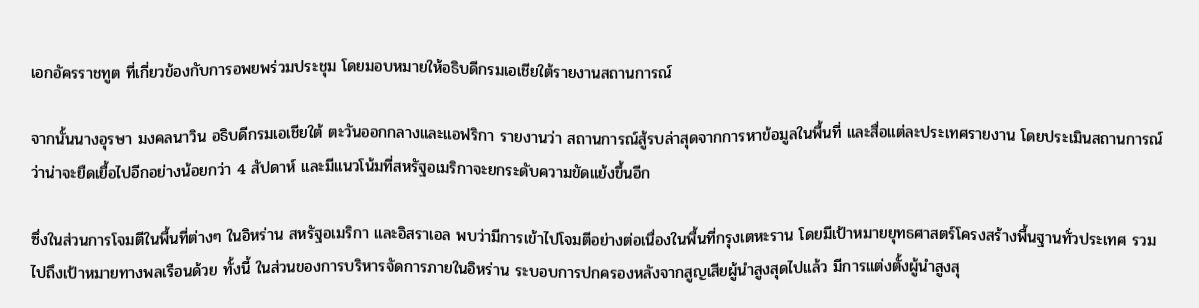เอกอัครราชทูต ที่เกี่ยวข้องกับการอพยพร่วมประชุม โดยมอบหมายให้อธิบดีกรมเอเชียใต้รายงานสถานการณ์

จากนั้นนางอุรษา มงคลนาวิน อธิบดีกรมเอเชียใต้ ตะวันออกกลางและแอฟริกา รายงานว่า สถานการณ์สู้รบล่าสุดจากการหาข้อมูลในพื้นที่ และสื่อแต่ละประเทศรายงาน โดยประเมินสถานการณ์ว่าน่าจะยืดเยื้อไปอีกอย่างน้อยกว่า 4 สัปดาห์ และมีแนวโน้มที่สหรัฐอเมริกาจะยกระดับความขัดแย้งขึ้นอีก

ซึ่งในส่วนการโจมตีในพื้นที่ต่างๆ ในอิหร่าน สหรัฐอเมริกา และอิสราเอล พบว่ามีการเข้าไปโจมตีอย่างต่อเนื่องในพื้นที่กรุงเตหะราน โดยมีเป้าหมายยุทธศาสตร์โครงสร้างพื้นฐานทั่วประเทศ รวมไปถึงเป้าหมายทางพลเรือนด้วย ทั้งนี้ ในส่วนของการบริหารจัดการภายในอิหร่าน ระบอบการปกครองหลังจากสูญเสียผู้นำสูงสุดไปแล้ว มีการแต่งตั้งผู้นำสูงสุ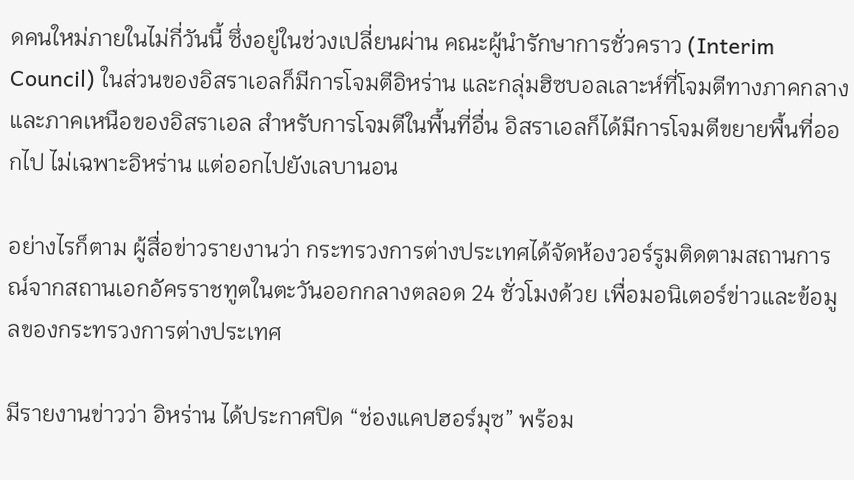ดคนใหม่ภายในไม่กี่วันนี้ ซึ่งอยู่ในช่วงเปลี่ยนผ่าน คณะผู้นำรักษาการชั่วคราว (Interim Council) ในส่วนของอิสราเอลก็มีการโจมตีอิหร่าน และกลุ่มฮิซบอลเลาะห์ที่โจมตีทางภาคกลางและภาคเหนือของอิสราเอล สำหรับการโจมตีในพื้นที่อื่น อิสราเอลก็ได้มีการโจมตีขยายพื้นที่ออกไป ไม่เฉพาะอิหร่าน แต่ออกไปยังเลบานอน

อย่างไรก็ตาม ผู้สื่อข่าวรายงานว่า กระทรวงการต่างประเทศได้จัดห้องวอร์รูมติดตามสถานการณ์จากสถานเอกอัครราชทูตในตะวันออกกลางตลอด 24 ชั่วโมงด้วย เพื่อมอนิเตอร์ข่าวและข้อมูลของกระทรวงการต่างประเทศ

มีรายงานข่าวว่า อิหร่าน ได้ประกาศปิด “ช่องแคปฮอร์มุซ” พร้อม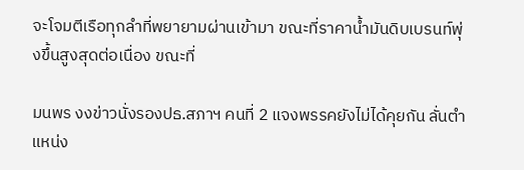จะโจมตีเรือทุกลำที่พยายามผ่านเข้ามา ขณะที่ราคาน้ำมันดิบเบรนท์พุ่งขึ้นสูงสุดต่อเนื่อง ขณะที่

มนพร งงข่าวนั่งรองปธ.สภาฯ คนที่ 2 แจงพรรคยังไม่ได้คุยกัน ลั่นตำแหน่ง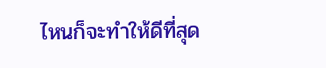ไหนก็จะทำให้ดีที่สุด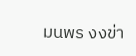มนพร งงข่า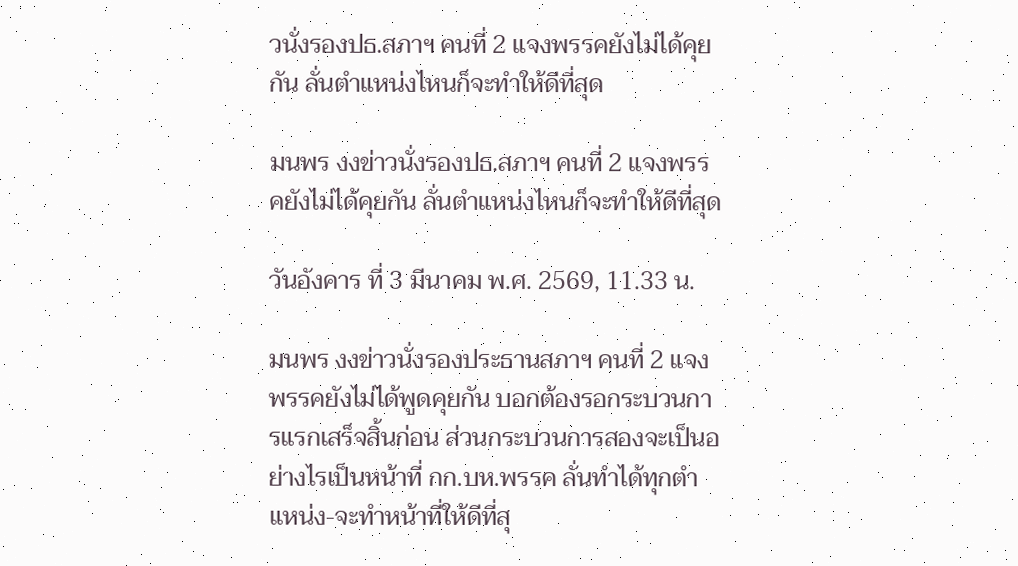วนั่งรองปธ.สภาฯ คนที่ 2 แจงพรรคยังไม่ได้คุยกัน ลั่นตำแหน่งไหนก็จะทำให้ดีที่สุด

มนพร งงข่าวนั่งรองปธ.สภาฯ คนที่ 2 แจงพรรคยังไม่ได้คุยกัน ลั่นตำแหน่งไหนก็จะทำให้ดีที่สุด

วันอังคาร ที่ 3 มีนาคม พ.ศ. 2569, 11.33 น.

มนพร งงข่าวนั่งรองประธานสภาฯ คนที่ 2 แจงพรรคยังไม่ได้พูดคุยกัน บอกต้องรอกระบวนการแรกเสร็จสิ้นก่อน ส่วนกระบวนการสองจะเป็นอย่างไรเป็นหน้าที่ กก.บห.พรรค ลั่นทำได้ทุกตำแหน่ง-จะทำหน้าที่ให้ดีที่สุ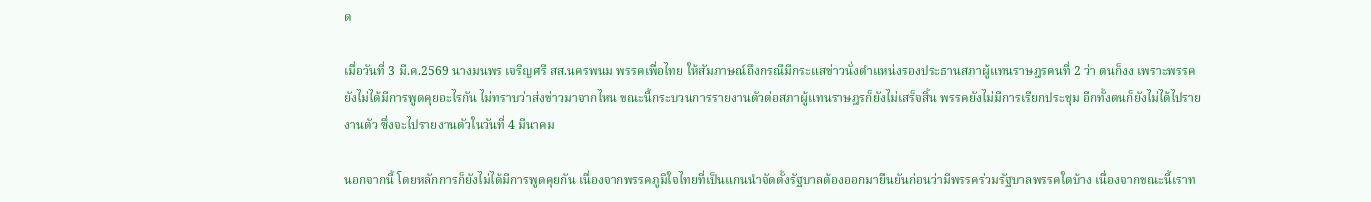ด

เมื่อวันที่ 3 มี.ค.2569 นางมนพร เจริญศรี สส.นครพนม พรรคเพื่อไทย ให้สัมภาษณ์ถึงกรณีมีกระแสข่าวนั่งตำแหน่งรองประธานสภาผู้แทนราษฎรคนที่ 2 ว่า ตนก็งง เพราะพรรคยังไม่ได้มีการพูดคุยอะไรกัน ไม่ทราบว่าส่งข่าวมาจากไหน ขณะนี้กระบวนการรายงานตัวต่อสภาผู้แทนราษฎรก็ยังไม่เสร็จสิ้น พรรคยังไม่มีการเรียกประชุม อีกทั้งตนก็ยังไม่ได้ไปรายงานตัว ซึ่งจะไปรายงานตัวในวันที่ 4 มีนาคม

นอกจากนี้ โดยหลักการก็ยังไม่ได้มีการพูดคุยกัน เนื่องจากพรรคภูมิใจไทยที่เป็นแกนนำจัดตั้งรัฐบาลต้องออกมายืนยันก่อนว่ามีพรรคร่วมรัฐบาลพรรคใดบ้าง เนื่องจากขณะนี้เราท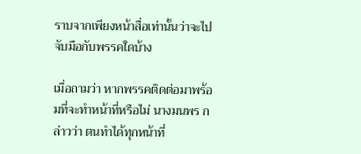ราบจากเพียงหน้าสื่อเท่านั้นว่าจะไปจับมือกับพรรคใดบ้าง

เมื่อถามว่า หากพรรคติดต่อมาพร้อมที่จะทำหน้าที่หรือไม่ นางมนพร กล่าวว่า ตนทำได้ทุกหน้าที่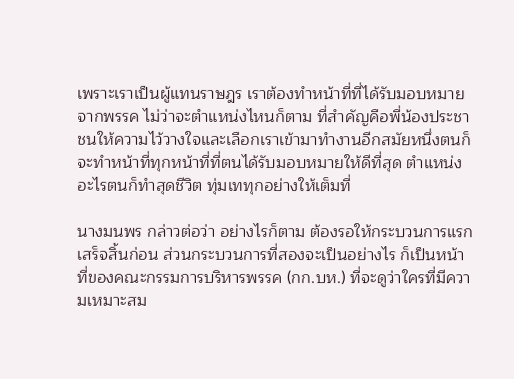เพราะเราเป็นผู้แทนราษฎร เราต้องทำหน้าที่ที่ได้รับมอบหมายจากพรรค ไม่ว่าจะตำแหน่งไหนก็ตาม ที่สำคัญคือพี่น้องประชาชนให้ความไว้วางใจและเลือกเราเข้ามาทำงานอีกสมัยหนึ่งตนก็จะทำหน้าที่ทุกหน้าที่ที่ตนได้รับมอบหมายให้ดีที่สุด ตำแหน่งอะไรตนก็ทำสุดชีวิต ทุ่มเททุกอย่างให้เต็มที่

นางมนพร กล่าวต่อว่า อย่างไรก็ตาม ต้องรอให้กระบวนการแรกเสร็จสิ้นก่อน ส่วนกระบวนการที่สองจะเป็นอย่างไร ก็เป็นหน้าที่ของคณะกรรมการบริหารพรรค (กก.บห.) ที่จะดูว่าใครที่มีความเหมาะสม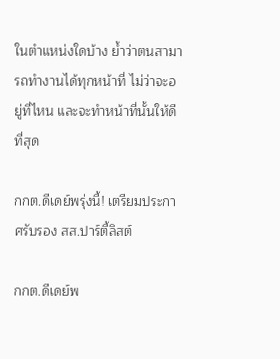ในตำแหน่งใดบ้าง ย้ำว่าตนสามารถทำงานได้ทุกหน้าที่ ไม่ว่าจะอยู่ที่ไหน และจะทำหน้าที่นั้นให้ดีที่สุด

กกต.ดีเดย์พรุ่งนี้! เตรียมประกาศรับรอง สส.ปาร์ตี้ลิสต์

กกต.ดีเดย์พ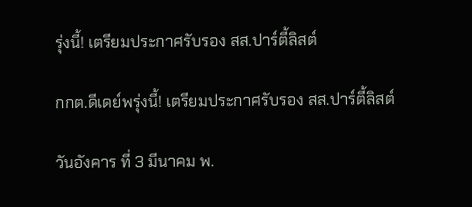รุ่งนี้! เตรียมประกาศรับรอง สส.ปาร์ตี้ลิสต์

กกต.ดีเดย์พรุ่งนี้! เตรียมประกาศรับรอง สส.ปาร์ตี้ลิสต์

วันอังคาร ที่ 3 มีนาคม พ.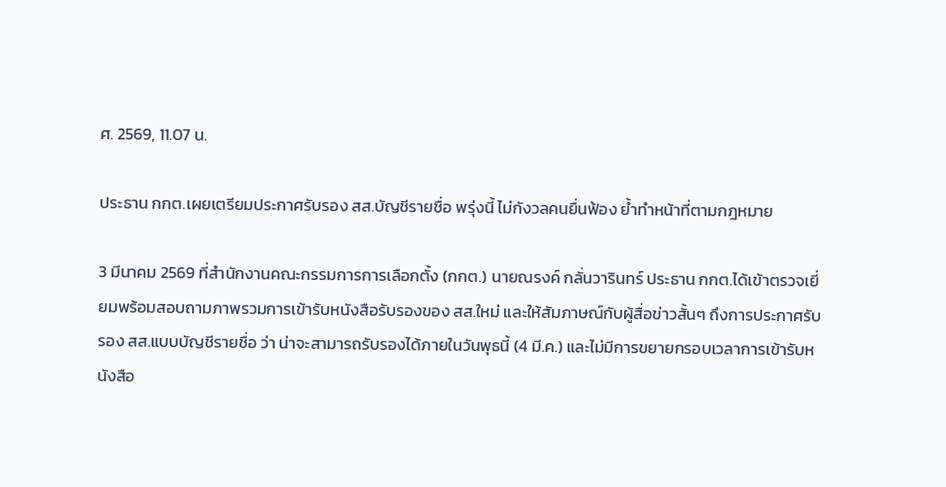ศ. 2569, 11.07 น.

ประธาน กกต.เผยเตรียมประกาศรับรอง สส.บัญชีรายชื่อ พรุ่งนี้ ไม่กังวลคนยื่นฟ้อง ย้ำทำหน้าที่ตามกฎหมาย

3 มีนาคม 2569 ที่สำนักงานคณะกรรมการการเลือกตั้ง (กกต.) นายณรงค์ กลั่นวารินทร์ ประธาน กกต.ได้เข้าตรวจเยี่ยมพร้อมสอบถามภาพรวมการเข้ารับหนังสือรับรองของ สส.ใหม่ และให้สัมภาษณ์กับผู้สื่อข่าวสั้นๆ ถึงการประกาศรับรอง สส.แบบบัญชีรายชื่อ ว่า น่าจะสามารถรับรองได้ภายในวันพุธนี้ (4 มี.ค.) และไม่มีการขยายกรอบเวลาการเข้ารับหนังสือ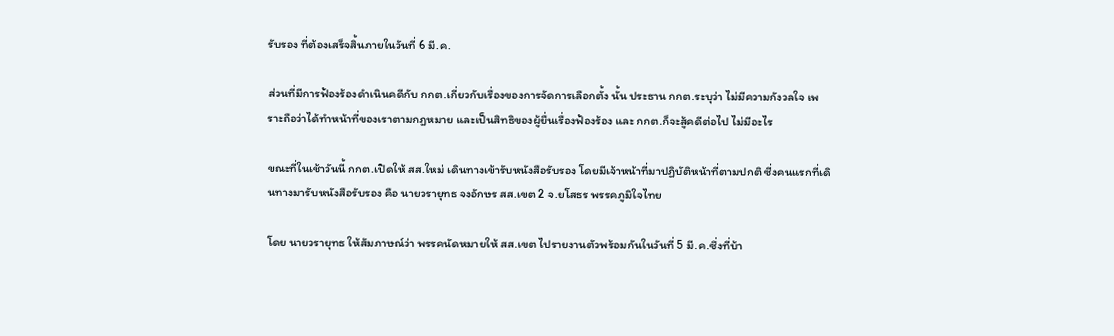รับรอง ที่ต้องเสร็จสิ้นภายในวันที่ 6 มี.ค.

ส่วนที่มีการฟ้องร้องดำเนินคดีกับ กกต.เกี่ยวกับเรื่องของการจัดการเลือกตั้ง นั้น ประธาน กกต.ระบุว่า ไม่มีความกังวลใจ เพราะถือว่าได้ทำหน้าที่ของเราตามกฎหมาย และเป็นสิทธิของผู้ยื่นเรื่องฟ้องร้อง และ กกต.ก็จะสู้คดีต่อไป ไม่มีอะไร

ขณะที่ในเช้าวันนี้ กกต.เปิดให้ สส.ใหม่ เดินทางเข้ารับหนังสือรับรอง โดยมีเจ้าหน้าที่มาปฏิบัติหน้าที่ตามปกติ ซี่งคนแรกที่เดินทางมารับหนังสือรับรอง คือ นายวรายุทธ จงอักษร สส.เขต 2 จ.ยโสธร พรรคภูมิใจไทย

โดย นายวรายุทธ ให้สัมภาษณ์ว่า พรรคนัดหมายให้ สส.เขต ไปรายงานตัวพร้อมกันในวันที่ 5 มี.ค.ซึ่งที่บ้า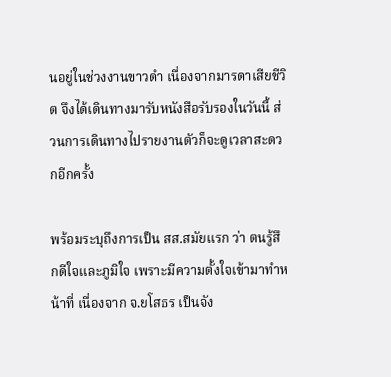นอยู่ในช่วงงานขาวดำ เนื่องจากมารดาเสียชีวิต จึงได้เดินทางมารับหนังสือรับรองในวันนี้ ส่วนการเดินทางไปรายงานตัวก็จะดูเวลาสะดวกอีกครั้ง

พร้อมระบุถึงการเป็น สส.สมัยแรก ว่า ตนรู้สึกดีใจและภูมิใจ เพราะมีความตั้งใจเข้ามาทำหน้าที่ เนื่องจาก จ.ยโสธร เป็นจัง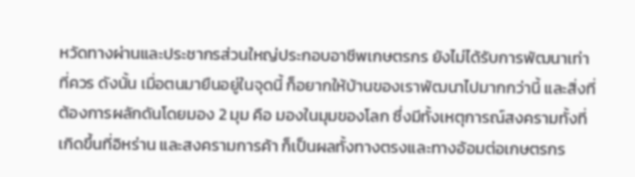หวัดทางผ่านและประชากรส่วนใหญ่ประกอบอาชีพเกษตรกร ยังไม่ได้รับการพัฒนาเท่าที่ควร ดังนั้น เมื่อตนมายืนอยู่ในจุดนี้ ก็อยากให้บ้านของเราพัฒนาไปมากกว่านี้ และสิ่งที่ต้องการผลักดันโดยมอง 2 มุม คือ มองในมุมของโลก ซึ่งมีทั้งเหตุการณ์สงครามทั้งที่เกิดขึ้นที่อิหร่าน และสงครามการค้า ก็เป็นผลทั้งทางตรงและทางอ้อมต่อเกษตรกร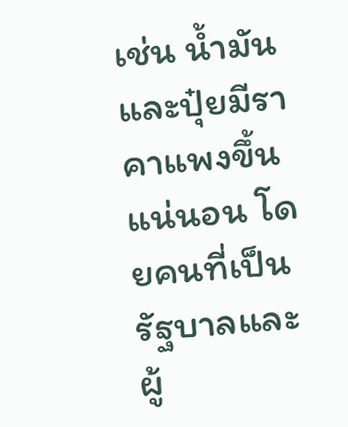เช่น น้ำมันและปุ๋ยมีราคาแพงขึ้นแน่นอน โดยคนที่เป็นรัฐบาลและผู้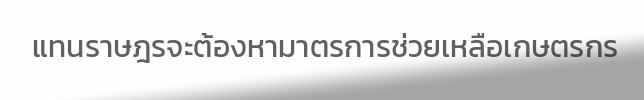แทนราษฎรจะต้องหามาตรการช่วยเหลือเกษตรกร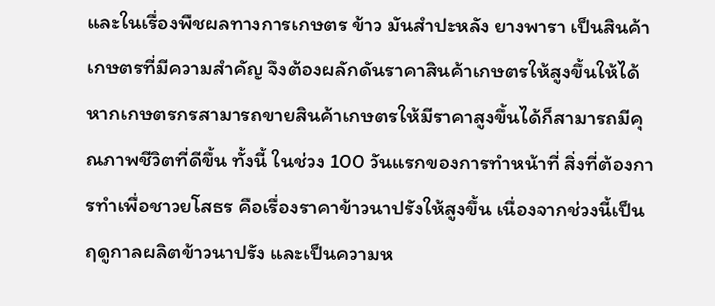และในเรื่องพืชผลทางการเกษตร ข้าว มันสำปะหลัง ยางพารา เป็นสินค้าเกษตรที่มีความสำคัญ จึงต้องผลักดันราคาสินค้าเกษตรให้สูงขึ้นให้ได้ หากเกษตรกรสามารถขายสินค้าเกษตรให้มีราคาสูงขึ้นได้ก็สามารถมีคุณภาพชีวิตที่ดีขึ้น ทั้งนี้ ในช่วง 100 วันแรกของการทำหน้าที่ สิ่งที่ต้องการทำเพื่อชาวยโสธร คือเรื่องราคาข้าวนาปรังให้สูงขึ้น เนื่องจากช่วงนี้เป็นฤดูกาลผลิตข้าวนาปรัง และเป็นความห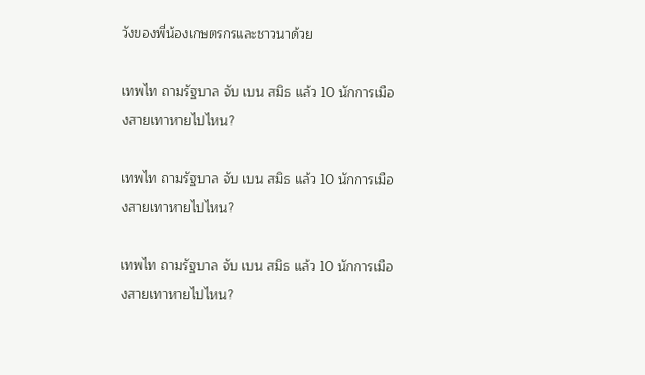วังของพี่น้องเกษตรกรและชาวนาด้วย

เทพไท ถามรัฐบาล จับ เบน สมิธ แล้ว 10 นักการเมืองสายเทาหายไปไหน?

เทพไท ถามรัฐบาล จับ เบน สมิธ แล้ว 10 นักการเมืองสายเทาหายไปไหน?

เทพไท ถามรัฐบาล จับ เบน สมิธ แล้ว 10 นักการเมืองสายเทาหายไปไหน?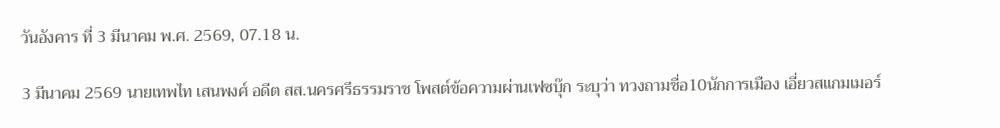วันอังคาร ที่ 3 มีนาคม พ.ศ. 2569, 07.18 น.

3 มีนาคม 2569 นายเทพไท เสนพงศ์ อดีต สส.นครศรีธรรมราช โพสต์ข้อความผ่านเฟซบุ๊ก ระบุว่า ทวงถามชื่อ10นักการเมือง เอี่ยวสแกมเมอร์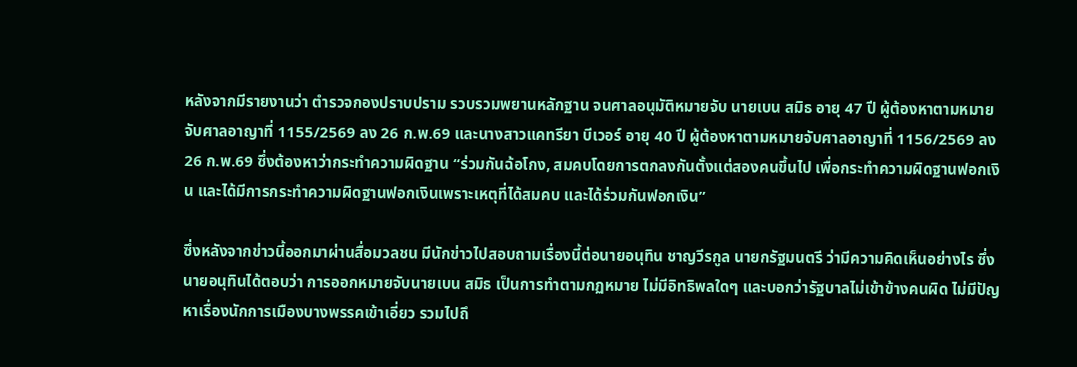หลังจากมีรายงานว่า ตำรวจกองปราบปราม รวบรวมพยานหลักฐาน จนศาลอนุมัติหมายจับ นายเบน สมิธ อายุ 47 ปี ผู้ต้องหาตามหมายจับศาลอาญาที่ 1155/2569 ลง 26 ก.พ.69 และนางสาวแคทรียา บีเวอร์ อายุ 40 ปี ผู้ต้องหาตามหมายจับศาลอาญาที่ 1156/2569 ลง 26 ก.พ.69 ซึ่งต้องหาว่ากระทำความผิดฐาน “ร่วมกันฉ้อโกง, สมคบโดยการตกลงกันตั้งแต่สองคนขึ้นไป เพื่อกระทำความผิดฐานฟอกเงิน และได้มีการกระทำความผิดฐานฟอกเงินเพราะเหตุที่ได้สมคบ และได้ร่วมกันฟอกเงิน”

ซึ่งหลังจากข่าวนี้ออกมาผ่านสื่อมวลชน มีนักข่าวไปสอบถามเรื่องนี้ต่อนายอนุทิน ชาญวีรกูล นายกรัฐมนตรี ว่ามีความคิดเห็นอย่างไร ซึ่งนายอนุทินได้ตอบว่า การออกหมายจับนายเบน สมิธ เป็นการทำตามกฏหมาย ไม่มีอิทธิพลใดๆ และบอกว่ารัฐบาลไม่เข้าข้างคนผิด ไม่มีปัญหาเรื่องนักการเมืองบางพรรคเข้าเอี่ยว รวมไปถึ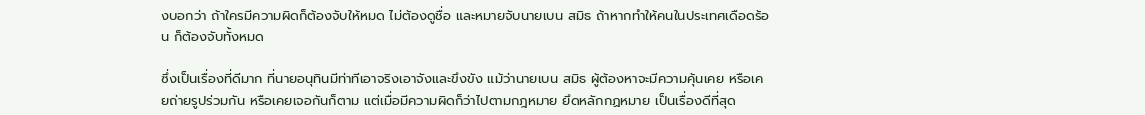งบอกว่า ถ้าใครมีความผิดก็ต้องจับให้หมด ไม่ต้องดูชื่อ และหมายจับนายเบน สมิธ ถ้าหากทำให้คนในประเทศเดือดร้อน ก็ต้องจับทั้งหมด

ซึ่งเป็นเรื่องที่ดีมาก ที่นายอนุทินมีท่าทีเอาจริงเอาจังและขึงขัง แม้ว่านายเบน สมิธ ผู้ต้องหาจะมีความคุ้นเคย หรือเคยถ่ายรูปร่วมกัน หรือเคยเจอกันก็ตาม แต่เมื่อมีความผิดก็ว่าไปตามกฎหมาย ยึดหลักกฏหมาย เป็นเรื่องดีที่สุด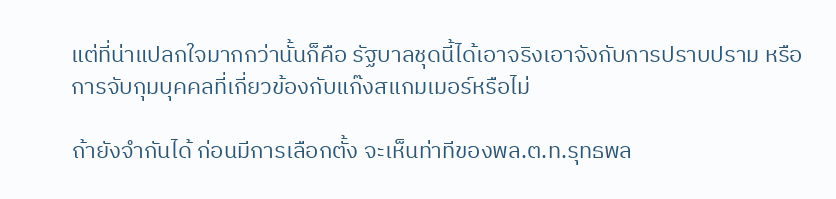แต่ที่น่าแปลกใจมากกว่านั้นก็คือ รัฐบาลชุดนี้ได้เอาจริงเอาจังกับการปราบปราม หรือการจับกุมบุคคลที่เกี่ยวข้องกับแก๊งสแกมเมอร์หรือไม่

ถ้ายังจำกันได้ ก่อนมีการเลือกตั้ง จะเห็นท่าทีของพล.ต.ท.รุทธพล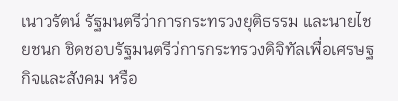เนาวรัตน์ รัฐมนตรีว่าการกระทรวงยุติธรรม และนายไชยชนก ชิดชอบรัฐมนตรีว่การกระทรวงดิจิทัลเพื่อเศรษฐกิจและสังคม หรือ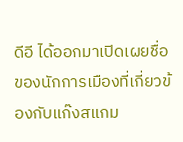ดีอี ได้ออกมาเปิดเผยชื่อของนักการเมืองที่เกี่ยวข้องกับแก๊งสแกม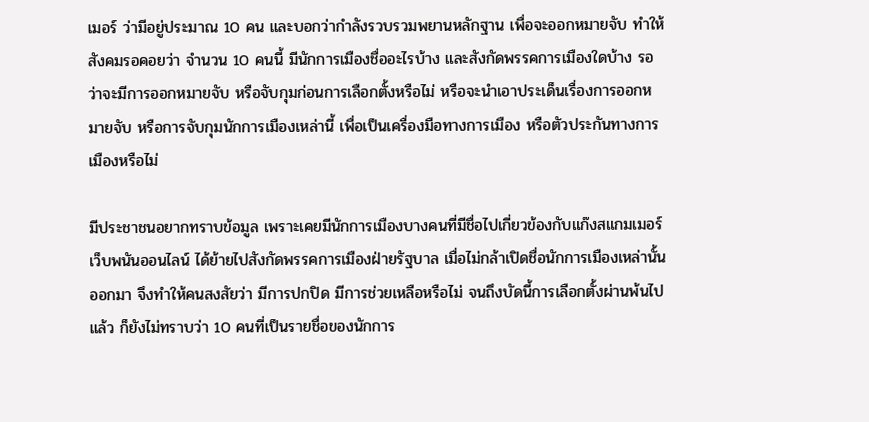เมอร์ ว่ามีอยู่ประมาณ 10 คน และบอกว่ากำลังรวบรวมพยานหลักฐาน เพื่อจะออกหมายจับ ทำให้สังคมรอคอยว่า จำนวน 10 คนนี้ มีนักการเมืองชื่ออะไรบ้าง และสังกัดพรรคการเมืองใดบ้าง รอว่าจะมีการออกหมายจับ หรือจับกุมก่อนการเลือกตั้งหรือไม่ หรือจะนำเอาประเด็นเรื่องการออกหมายจับ หรือการจับกุมนักการเมืองเหล่านี้ เพื่อเป็นเครื่องมือทางการเมือง หรือตัวประกันทางการเมืองหรือไม่

มีประชาชนอยากทราบข้อมูล เพราะเคยมีนักการเมืองบางคนที่มีชื่อไปเกี่ยวข้องกับแก๊งสแกมเมอร์ เว็บพนันออนไลน์ ได้ย้ายไปสังกัดพรรคการเมืองฝ่ายรัฐบาล เมื่อไม่กล้าเปิดชื่อนักการเมืองเหล่านั้นออกมา จึงทำให้คนสงสัยว่า มีการปกปิด มีการช่วยเหลือหรือไม่ จนถึงบัดนี้การเลือกตั้งผ่านพ้นไปแล้ว ก็ยังไม่ทราบว่า 10 คนที่เป็นรายชื่อของนักการ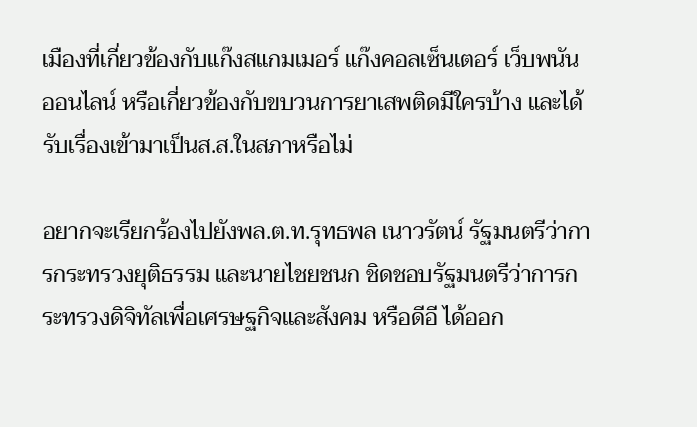เมืองที่เกี่ยวข้องกับแก๊งสแกมเมอร์ แก๊งคอลเซ็นเตอร์ เว็บพนันออนไลน์ หรือเกี่ยวข้องกับขบวนการยาเสพติดมีใครบ้าง และได้รับเรื่องเข้ามาเป็นส.ส.ในสภาหรือไม่

อยากจะเรียกร้องไปยังพล.ต.ท.รุทธพล เนาวรัตน์ รัฐมนตรีว่าการกระทรวงยุติธรรม และนายไชยชนก ชิดชอบรัฐมนตรีว่าการกระทรวงดิจิทัลเพื่อเศรษฐกิจและสังคม หรือดีอี ได้ออก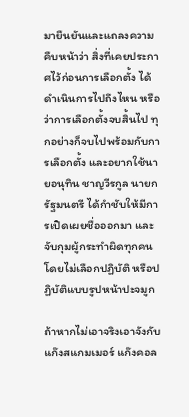มายืนยันและแถลงความคืบหน้าว่า สิ่งที่เคยประกาศไว้ก่อนการเลือกตั้ง ได้ดำเนินการไปถึงไหน หรือว่าการเลือกตั้งจบสิ้นไป ทุกอย่างก็จบไปพร้อมกับการเลือกตั้ง และอยากใช้นายอนุทิน ชาญวีรกูล นายกรัฐมนตรี ได้กำชับให้มีการเปิดเผยชื่อออกมา และจับกุมผู้กระทำผิดทุกคนโดยไม่เลือกปฏิบัติ หรือปฏิบัติแบบรูปหน้าปะจมูก

ถ้าหากไม่เอาจริงเอาจังกับแก๊งสแกมเมอร์ แก๊งคอล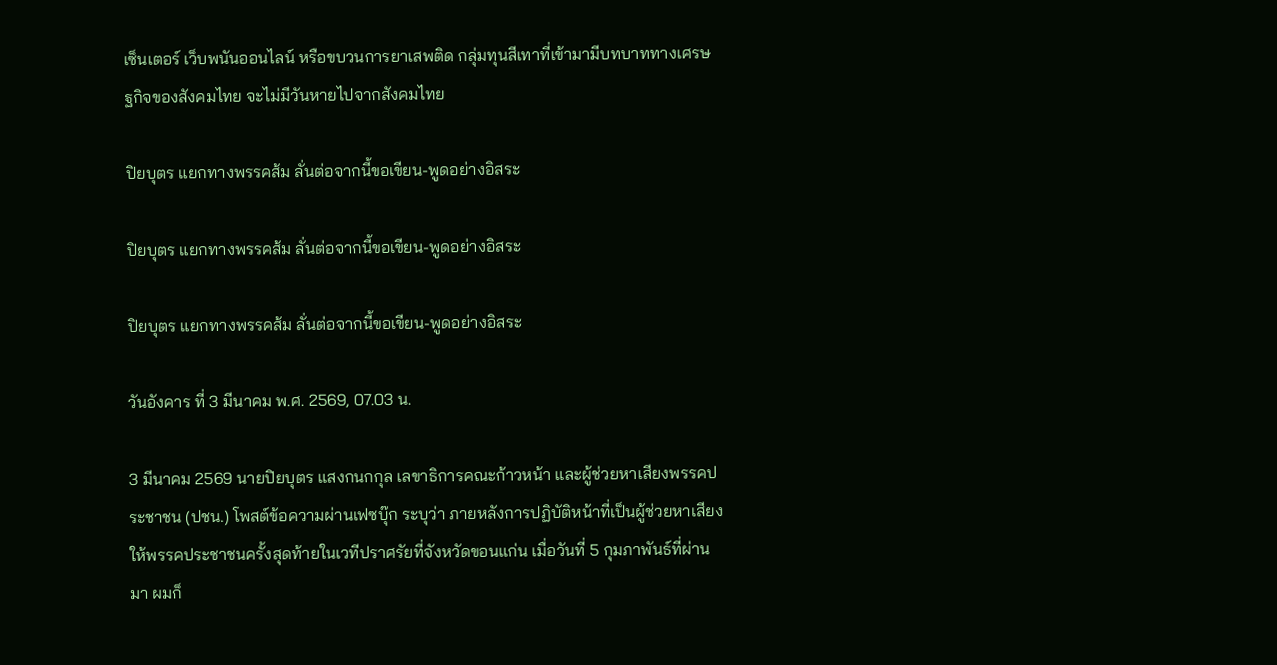เซ็นเตอร์ เว็บพนันออนไลน์ หรือขบวนการยาเสพติด กลุ่มทุนสีเทาที่เข้ามามีบทบาททางเศรษฐกิจของสังคมไทย จะไม่มีวันหายไปจากสังคมไทย

ปิยบุตร แยกทางพรรคส้ม ลั่นต่อจากนี้ขอเขียน-พูดอย่างอิสระ

ปิยบุตร แยกทางพรรคส้ม ลั่นต่อจากนี้ขอเขียน-พูดอย่างอิสระ

ปิยบุตร แยกทางพรรคส้ม ลั่นต่อจากนี้ขอเขียน-พูดอย่างอิสระ

วันอังคาร ที่ 3 มีนาคม พ.ศ. 2569, 07.03 น.

3 มีนาคม 2569 นายปิยบุตร แสงกนกกุล เลขาธิการคณะก้าวหน้า และผู้ช่วยหาเสียงพรรคประชาชน (ปชน.) โพสต์ข้อความผ่านเฟซบุ๊ก ระบุว่า ภายหลังการปฏิบัติหน้าที่เป็นผู้ช่วยหาเสียงให้พรรคประชาชนครั้งสุดท้ายในเวทีปราศรัยที่จังหวัดขอนแก่น เมื่อวันที่ 5 กุมภาพันธ์ที่ผ่านมา ผมก็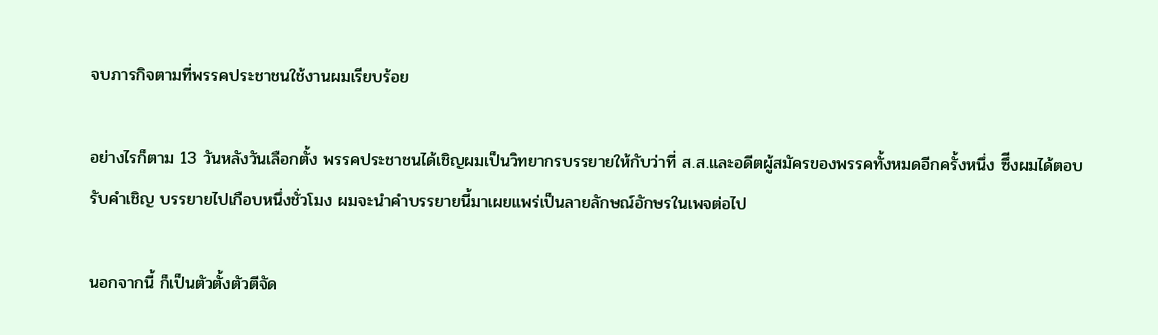จบภารกิจตามที่พรรคประชาชนใช้งานผมเรียบร้อย

อย่างไรก็ตาม 13 วันหลังวันเลือกตั้ง พรรคประชาชนได้เชิญผมเป็นวิทยากรบรรยายให้กับว่าที่ ส.ส.และอดีตผู้สมัครของพรรคทั้งหมดอีกครั้งหนึ่ง ซึีงผมได้ตอบรับคำเชิญ บรรยายไปเกือบหนึ่งชั่วโมง ผมจะนำคำบรรยายนี้มาเผยแพร่เป็นลายลักษณ์อักษรในเพจต่อไป

นอกจากนี้ ก็เป็นตัวตั้งตัวตีจัด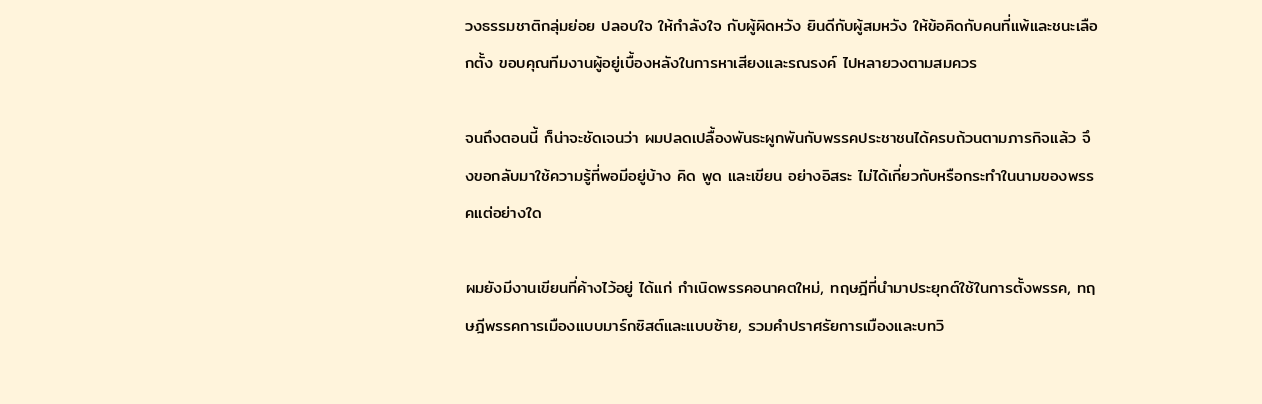วงธรรมชาติกลุ่มย่อย ปลอบใจ ให้กำลังใจ กับผู้ผิดหวัง ยินดีกับผู้สมหวัง ให้ข้อคิดกับคนที่แพ้และชนะเลือกตั้ง ขอบคุณทีมงานผู้อยู่เบื้องหลังในการหาเสียงและรณรงค์ ไปหลายวงตามสมควร

จนถึงตอนนี้ ก็น่าจะชัดเจนว่า ผมปลดเปลื้องพันธะผูกพันกับพรรคประชาชนได้ครบถ้วนตามภารกิจแล้ว จึงขอกลับมาใช้ความรู้ที่พอมีอยู่บ้าง คิด พูด และเขียน อย่างอิสระ ไม่ได้เกี่ยวกับหรือกระทำในนามของพรรคแต่อย่างใด

ผมยังมีงานเขียนที่ค้างไว้อยู่ ได้แก่ กำเนิดพรรคอนาคตใหม่, ทฤษฎีที่นำมาประยุกต์ใช้ในการตั้งพรรค, ทฤษฎีพรรคการเมืองแบบมาร์กซิสต์และแบบซ้าย, รวมคำปราศรัยการเมืองและบทวิ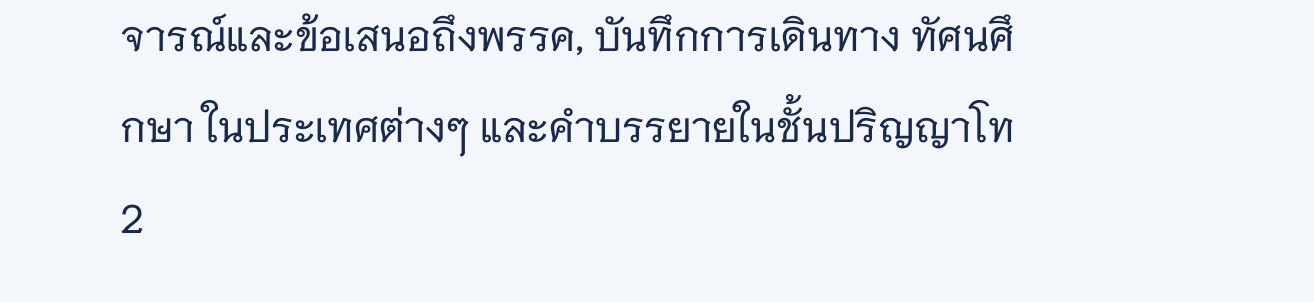จารณ์และข้อเสนอถึงพรรค, บันทึกการเดินทาง ทัศนศึกษา ในประเทศต่างๆ และคำบรรยายในชั้นปริญญาโท 2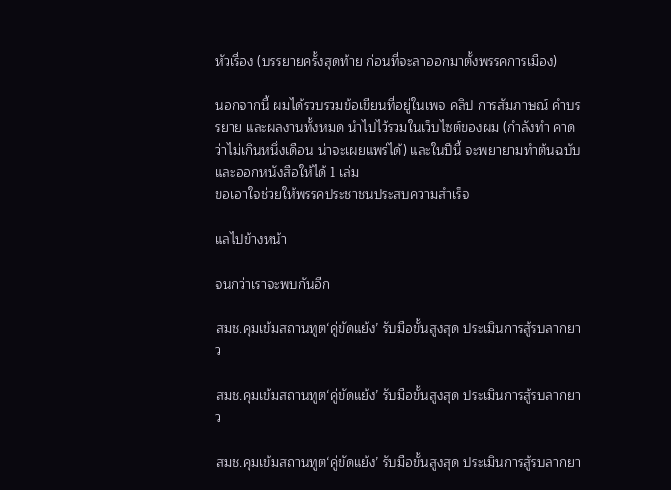หัวเรื่อง (บรรยายครั้งสุดท้าย ก่อนที่จะลาออกมาตั้งพรรคการเมือง)

นอกจากนี้ ผมได้รวบรวมข้อเขียนที่อยู่ในเพจ คลิป การสัมภาษณ์ คำบรรยาย และผลงานทั้งหมด นำไปไว้รวมในเว็บไซต์ของผม (กำลังทำ คาดว่าไม่เกินหนึ่งเดือน น่าจะเผยแพร่ได้) และในปีนี้ จะพยายามทำต้นฉบับและออกหนังสือให้ได้ 1 เล่ม
ขอเอาใจช่วยให้พรรคประชาชนประสบความสำเร็จ

แลไปข้างหน้า

จนกว่าเราจะพบกันอีก

สมช.คุมเข้มสถานทูต‘คู่ขัดแย้ง’ รับมือขั้นสูงสุด ประเมินการสู้รบลากยาว

สมช.คุมเข้มสถานทูต‘คู่ขัดแย้ง’ รับมือขั้นสูงสุด ประเมินการสู้รบลากยาว

สมช.คุมเข้มสถานทูต‘คู่ขัดแย้ง’ รับมือขั้นสูงสุด ประเมินการสู้รบลากยา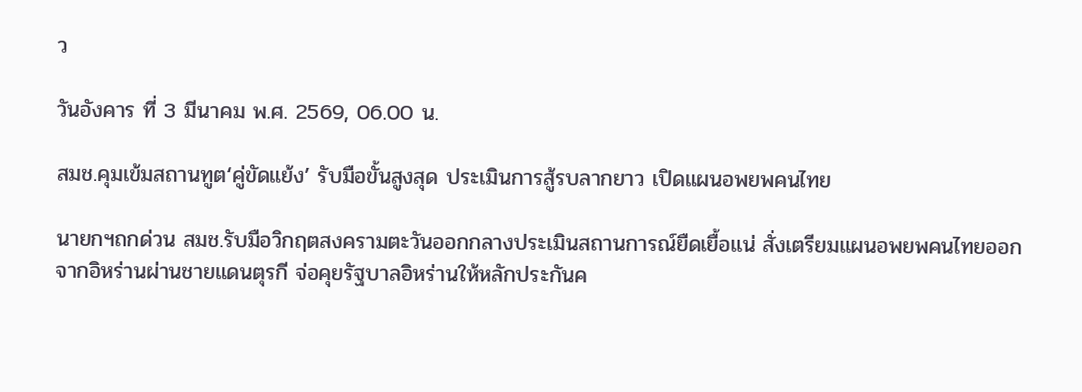ว

วันอังคาร ที่ 3 มีนาคม พ.ศ. 2569, 06.00 น.

สมช.คุมเข้มสถานทูต‘คู่ขัดแย้ง’ รับมือขั้นสูงสุด ประเมินการสู้รบลากยาว เปิดแผนอพยพคนไทย

นายกฯถกด่วน สมช.รับมือวิกฤตสงครามตะวันออกกลางประเมินสถานการณ์ยืดเยื้อแน่ สั่งเตรียมแผนอพยพคนไทยออกจากอิหร่านผ่านชายแดนตุรกี จ่อคุยรัฐบาลอิหร่านให้หลักประกันค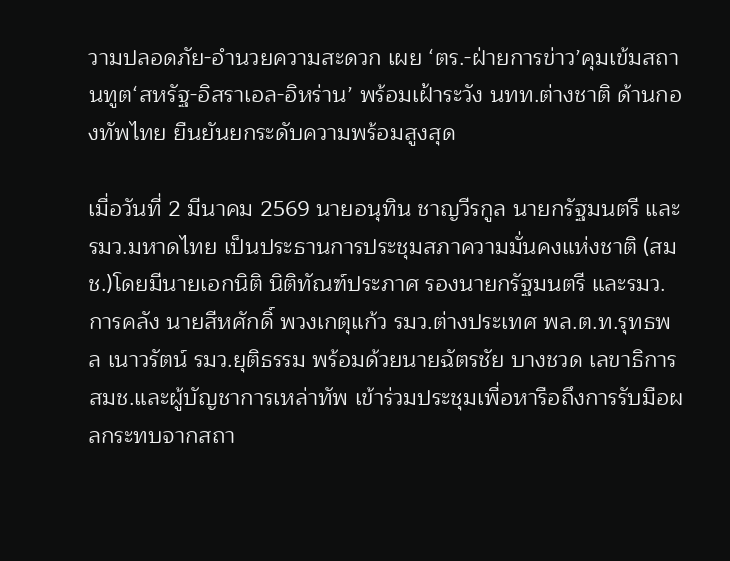วามปลอดภัย-อำนวยความสะดวก เผย ‘ตร.-ฝ่ายการข่าว’คุมเข้มสถานทูต‘สหรัฐ-อิสราเอล-อิหร่าน’ พร้อมเฝ้าระวัง นทท.ต่างชาติ ด้านกองทัพไทย ยืนยันยกระดับความพร้อมสูงสุด

เมื่อวันที่ 2 มีนาคม 2569 นายอนุทิน ชาญวีรกูล นายกรัฐมนตรี และรมว.มหาดไทย เป็นประธานการประชุมสภาความมั่นคงแห่งชาติ (สมช.)โดยมีนายเอกนิติ นิติทัณฑ์ประภาศ รองนายกรัฐมนตรี และรมว.การคลัง นายสีหศักดิ์ พวงเกตุแก้ว รมว.ต่างประเทศ พล.ต.ท.รุทธพล เนาวรัตน์ รมว.ยุติธรรม พร้อมด้วยนายฉัตรชัย บางชวด เลขาธิการ สมช.และผู้บัญชาการเหล่าทัพ เข้าร่วมประชุมเพื่อหารือถึงการรับมือผลกระทบจากสถา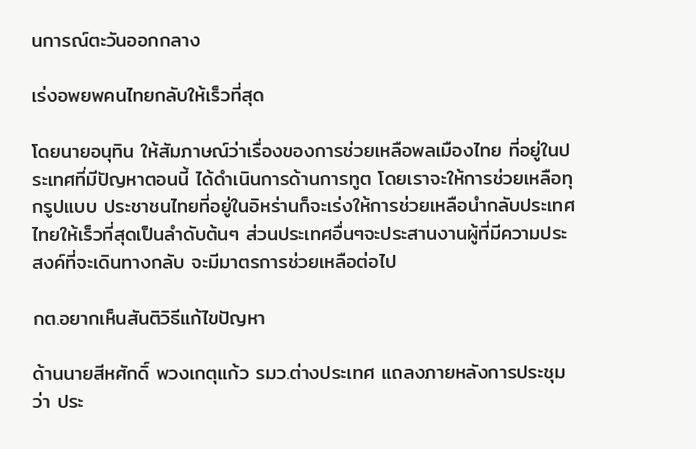นการณ์ตะวันออกกลาง

เร่งอพยพคนไทยกลับให้เร็วที่สุด

โดยนายอนุทิน ให้สัมภาษณ์ว่าเรื่องของการช่วยเหลือพลเมืองไทย ที่อยู่ในประเทศที่มีปัญหาตอนนี้ ได้ดําเนินการด้านการทูต โดยเราจะให้การช่วยเหลือทุกรูปแบบ ประชาชนไทยที่อยู่ในอิหร่านก็จะเร่งให้การช่วยเหลือนํากลับประเทศไทยให้เร็วที่สุดเป็นลำดับต้นๆ ส่วนประเทศอื่นๆจะประสานงานผู้ที่มีความประสงค์ที่จะเดินทางกลับ จะมีมาตรการช่วยเหลือต่อไป

กต.อยากเห็นสันติวิธีแก้ไขปัญหา

ด้านนายสีหศักดิ์ พวงเกตุแก้ว รมว.ต่างประเทศ แถลงภายหลังการประชุมว่า ประ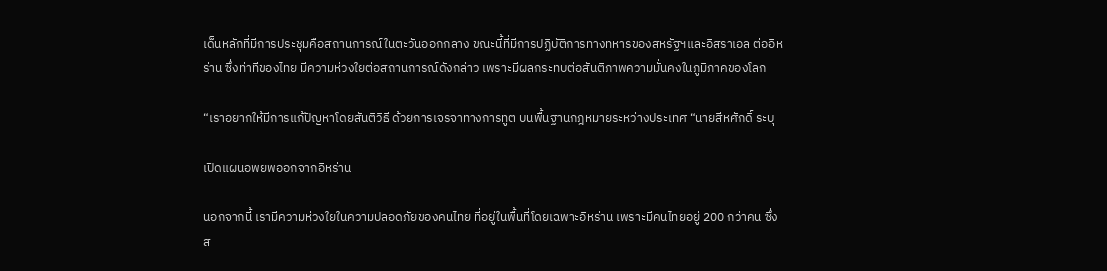เด็นหลักที่มีการประชุมคือสถานการณ์ในตะวันออกกลาง ขณะนี้ที่มีการปฏิบัติการทางทหารของสหรัฐฯและอิสราเอล ต่ออิหร่าน ซึ่งท่าทีของไทย มีความห่วงใยต่อสถานการณ์ดังกล่าว เพราะมีผลกระทบต่อสันติภาพความมั่นคงในภูมิภาคของโลก

“เราอยากให้มีการแก้ปัญหาโดยสันติวิธี ด้วยการเจรจาทางการทูต บนพื้นฐานกฎหมายระหว่างประเทศ “นายสีหศักดิ์ ระบุ

เปิดแผนอพยพออกจากอิหร่าน

นอกจากนี้ เรามีความห่วงใยในความปลอดภัยของคนไทย ที่อยู่ในพื้นที่โดยเฉพาะอิหร่าน เพราะมีคนไทยอยู่ 200 กว่าคน ซึ่งส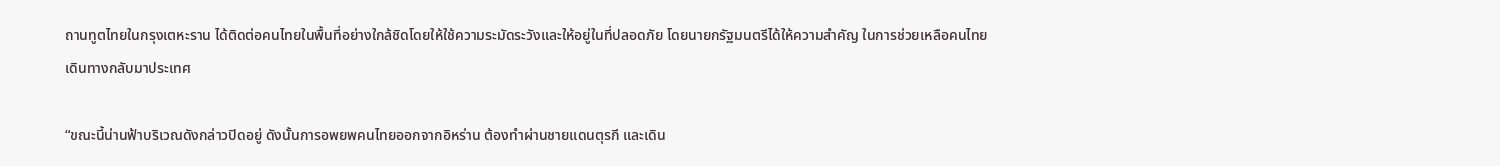ถานทูตไทยในกรุงเตหะราน ได้ติดต่อคนไทยในพื้นที่อย่างใกล้ชิดโดยให้ใช้ความระมัดระวังและให้อยู่ในที่ปลอดภัย โดยนายกรัฐมนตรีได้ให้ความสำคัญ ในการช่วยเหลือคนไทยเดินทางกลับมาประเทศ

“ขณะนี้น่านฟ้าบริเวณดังกล่าวปิดอยู่ ดังนั้นการอพยพคนไทยออกจากอิหร่าน ต้องทำผ่านชายแดนตุรกี และเดิน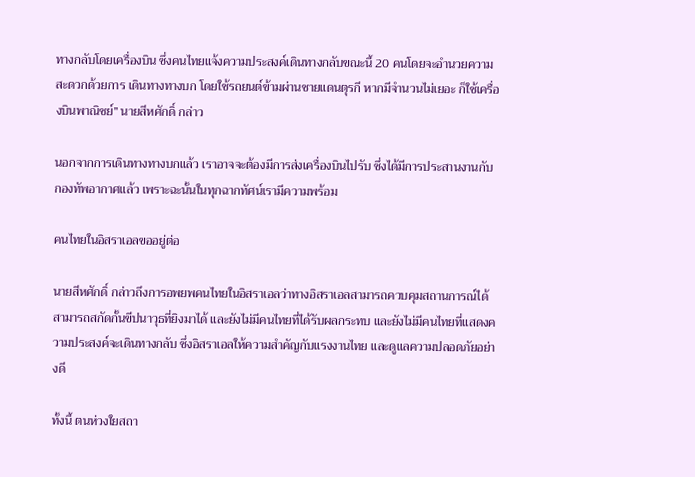ทางกลับโดยเครื่องบิน ซึ่งคนไทยแจ้งความประสงค์เดินทางกลับขณะนี้ 20 คนโดยจะอำนวยความสะดวกด้วยการ เดินทางทางบก โดยใช้รถยนต์ข้ามผ่านชายแดนตุรกี หากมีจำนวนไม่เยอะ ก็ใช้เครื่องบินพาณิชย์” นายสีหศักดิ์ กล่าว

นอกจากการเดินทางทางบกแล้ว เราอาจจะต้องมีการส่งเครื่องบินไปรับ ซึ่งได้มีการประสานงานกับกองทัพอากาศแล้ว เพราะฉะนั้นในทุกฉากทัศน์เรามีความพร้อม

คนไทยในอิสราเอลขออยู่ต่อ

นายสีหศักดิ์ กล่าวถึงการอพยพคนไทยในอิสราเอลว่าทางอิสราเอลสามารถควบคุมสถานการณ์ได้ สามารถสกัดกั้นขีปนาวุธที่ยิงมาได้ และยังไม่มีคนไทยที่ได้รับผลกระทบ และยังไม่มีคนไทยที่แสดงความประสงค์จะเดินทางกลับ ซึ่งอิสราเอลให้ความสำคัญกับแรงงานไทย และดูแลความปลอดภัยอย่างดี

ทั้งนี้ ตนห่วงใยสถา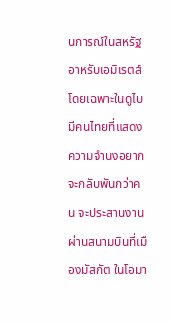นการณ์ในสหรัฐอาหรับเอมิเรตส์ โดยเฉพาะในดูไบมีคนไทยที่แสดงความจำนงอยากจะกลับพันกว่าคน จะประสานงานผ่านสนามบินที่เมืองมัสกัต ในโอมา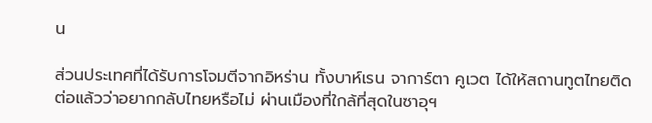น

ส่วนประเทศที่ได้รับการโจมตีจากอิหร่าน ทั้งบาห์เรน จาการ์ตา คูเวต ได้ให้สถานทูตไทยติดต่อแล้วว่าอยากกลับไทยหรือไม่ ผ่านเมืองที่ใกล้ที่สุดในซาอุฯ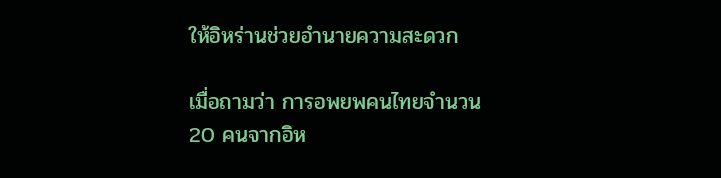ให้อิหร่านช่วยอำนายความสะดวก

เมื่อถามว่า การอพยพคนไทยจำนวน 20 คนจากอิห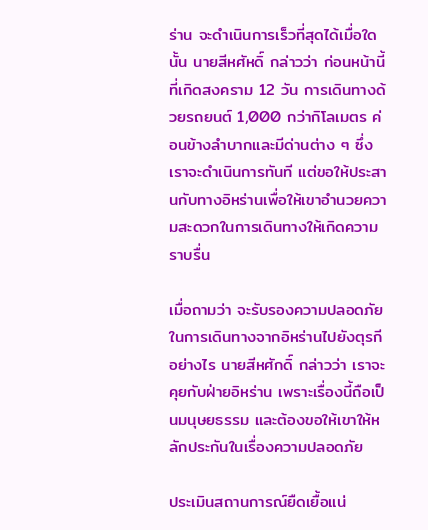ร่าน จะดำเนินการเร็วที่สุดได้เมื่อใดนั้น นายสีหศัหดิ์ กล่าวว่า ก่อนหน้านี้ที่เกิดสงคราม 12 วัน การเดินทางด้วยรถยนต์ 1,000 กว่ากิโลเมตร ค่อนข้างลำบากและมีด่านต่าง ๆ ซึ่งเราจะดำเนินการทันที แต่ขอให้ประสานกับทางอิหร่านเพื่อให้เขาอำนวยความสะดวกในการเดินทางให้เกิดความราบรื่น

เมื่อถามว่า จะรับรองความปลอดภัยในการเดินทางจากอิหร่านไปยังตุรกีอย่างไร นายสีหศักดิ์ กล่าวว่า เราจะคุยกับฝ่ายอิหร่าน เพราะเรื่องนี้ถือเป็นมนุษยธรรม และต้องขอให้เขาให้หลักประกันในเรื่องความปลอดภัย

ประเมินสถานการณ์ยืดเยื้อแน่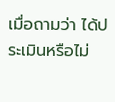เมื่อถามว่า ได้ประเมินหรือไม่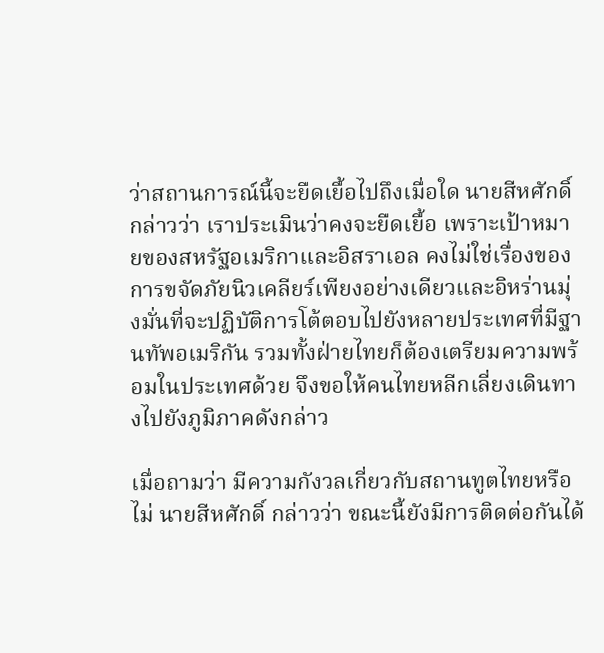ว่าสถานการณ์นี้จะยืดเยื้อไปถึงเมื่อใด นายสีหศักดิ์ กล่าวว่า เราประเมินว่าคงจะยืดเยื้อ เพราะเป้าหมายของสหรัฐอเมริกาและอิสราเอล คงไม่ใช่เรื่องของการขจัดภัยนิวเคลียร์เพียงอย่างเดียวและอิหร่านมุ่งมั่นที่จะปฏิบัติการโต้ตอบไปยังหลายประเทศที่มีฐานทัพอเมริกัน รวมทั้งฝ่ายไทยก็ต้องเตรียมความพร้อมในประเทศด้วย จึงขอให้คนไทยหลีกเลี่ยงเดินทางไปยังภูมิภาคดังกล่าว

เมื่อถามว่า มีความกังวลเกี่ยวกับสถานทูตไทยหรือไม่ นายสีหศักดิ์ กล่าวว่า ขณะนี้ยังมีการติดต่อกันได้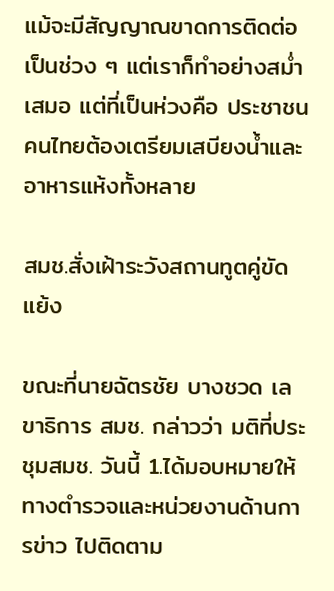แม้จะมีสัญญาณขาดการติดต่อเป็นช่วง ๆ แต่เราก็ทำอย่างสม่ำเสมอ แต่ที่เป็นห่วงคือ ประชาชนคนไทยต้องเตรียมเสบียงน้ำและอาหารแห้งทั้งหลาย

สมช.สั่งเฝ้าระวังสถานทูตคู่ขัดแย้ง

ขณะที่นายฉัตรชัย บางชวด เลขาธิการ สมช. กล่าวว่า มติที่ประชุมสมช. วันนี้ 1.ได้มอบหมายให้ทางตำรวจและหน่วยงานด้านการข่าว ไปติดตาม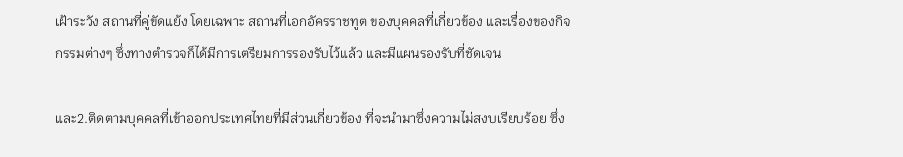เฝ้าระวัง สถานที่คู่ขัดแย้ง โดยเฉพาะ สถานที่เอกอัครราชทูต ของบุคคลที่เกี่ยวข้อง และเรื่องของกิจกรรมต่างๆ ซึ่งทางตำรวจก็ได้มีการเตรียมการรองรับไว้แล้ว และมีแผนรองรับที่ชัดเจน

และ2.ติดตามบุคคลที่เข้าออกประเทศไทยที่มีส่วนเกี่ยวข้อง ที่จะนำมาซึ่งความไม่สงบเรียบร้อย ซึ่ง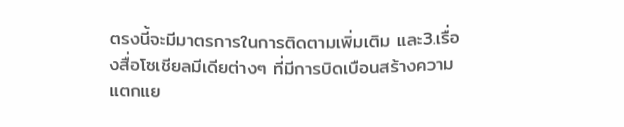ตรงนี้จะมีมาตรการในการติดตามเพิ่มเติม และ3.เรื่องสื่อโซเชียลมีเดียต่างๆ ที่มีการบิดเบือนสร้างความแตกแย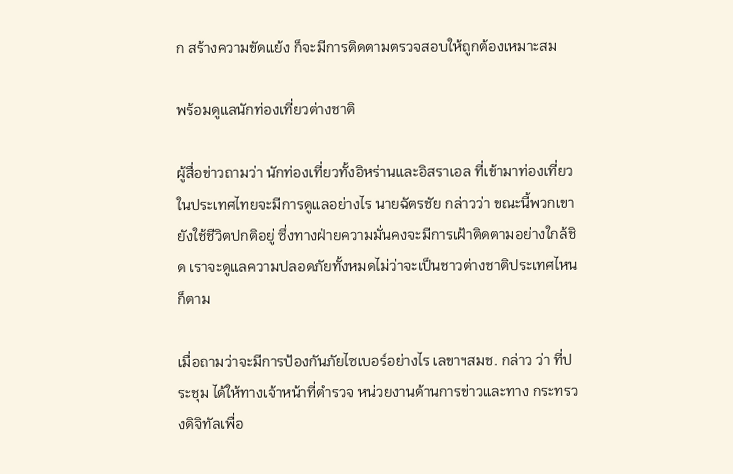ก สร้างความขัดแย้ง ก็จะมีการติดตามตรวจสอบให้ถูกต้องเหมาะสม

พร้อมดูแลนักท่องเที่ยวต่างชาติ

ผู้สื่อข่าวถามว่า นักท่องเที่ยวทั้งอิหร่านและอิสราเอล ที่เข้ามาท่องเที่ยวในประเทศไทยจะมีการดูแลอย่างไร นายฉัตรชัย กล่าวว่า ขณะนี้พวกเขายังใช้ชีวิตปกติอยู่ ซึ่งทางฝ่ายความมั่นคงจะมีการเฝ้าติดตามอย่างใกล้ชิด เราจะดูแลความปลอดภัยทั้งหมดไม่ว่าจะเป็นชาวต่างชาติประเทศไหนก็ตาม

เมื่อถามว่าจะมีการป้องกันภัยไซเบอร์อย่างไร เลขาฯสมช. กล่าว ว่า ที่ประชุม ได้ให้ทางเจ้าหน้าที่ตำรวจ หน่วยงานด้านการข่าวและทาง กระทรวงดิจิทัลเพื่อ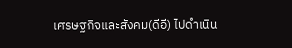เศรษฐกิจและสังคม(ดีอี) ไปดำเนิน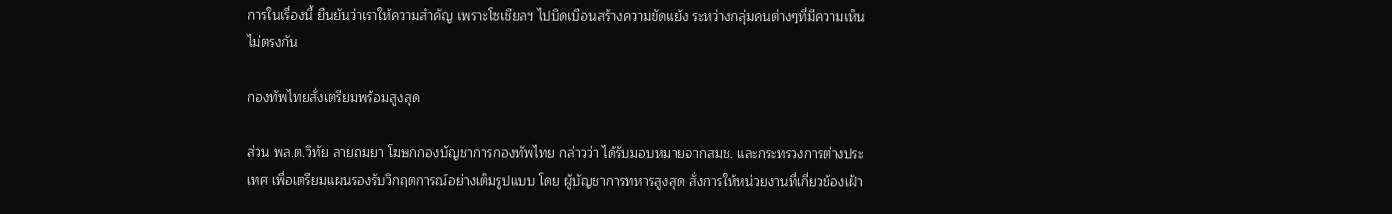การในเรื่องนี้ ยืนยันว่าเราให้ความสำคัญ เพราะโซเชียลฯ ไปบิดเบือนสร้างความขัดแย้ง ระหว่างกลุ่มคนต่างๆที่มีความเห็นไม่ตรงกัน

กองทัพไทยสั่งเตรียมพร้อมสูงสุด

ส่วน พล.ต.วิทัย ลายถมยา โฆษกกองบัญชาการกองทัพไทย กล่าวว่า ได้รับมอบหมายจากสมช. และกระทรวงการต่างประเทศ เพื่อเตรียมแผนรองรับวิกฤตการณ์อย่างเต็มรูปแบบ โดย ผู้บัญชาการทหารสูงสุด สั่งการให้หน่วยงานที่เกี่ยวข้องเฝ้า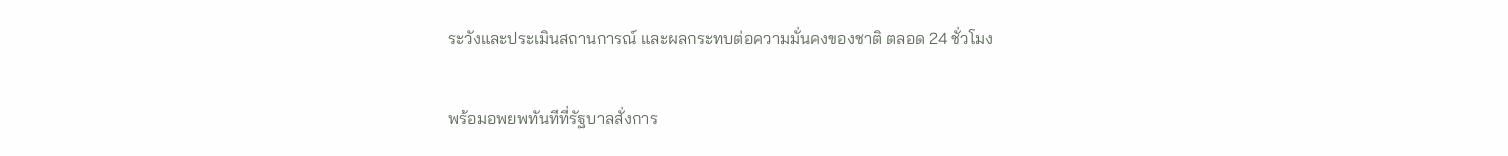ระวังและประเมินสถานการณ์ และผลกระทบต่อความมั่นคงของชาติ ตลอด 24 ชั่วโมง

พร้อมอพยพทันทีที่รัฐบาลสั่งการ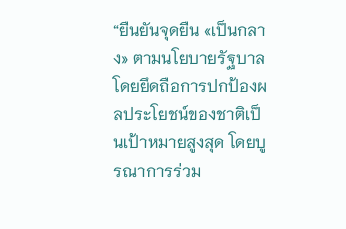“ยืนยันจุดยืน «เป็นกลาง» ตามนโยบายรัฐบาล โดยยึดถือการปกป้องผลประโยชน์ของชาติเป็นเป้าหมายสูงสุด โดยบูรณาการร่วม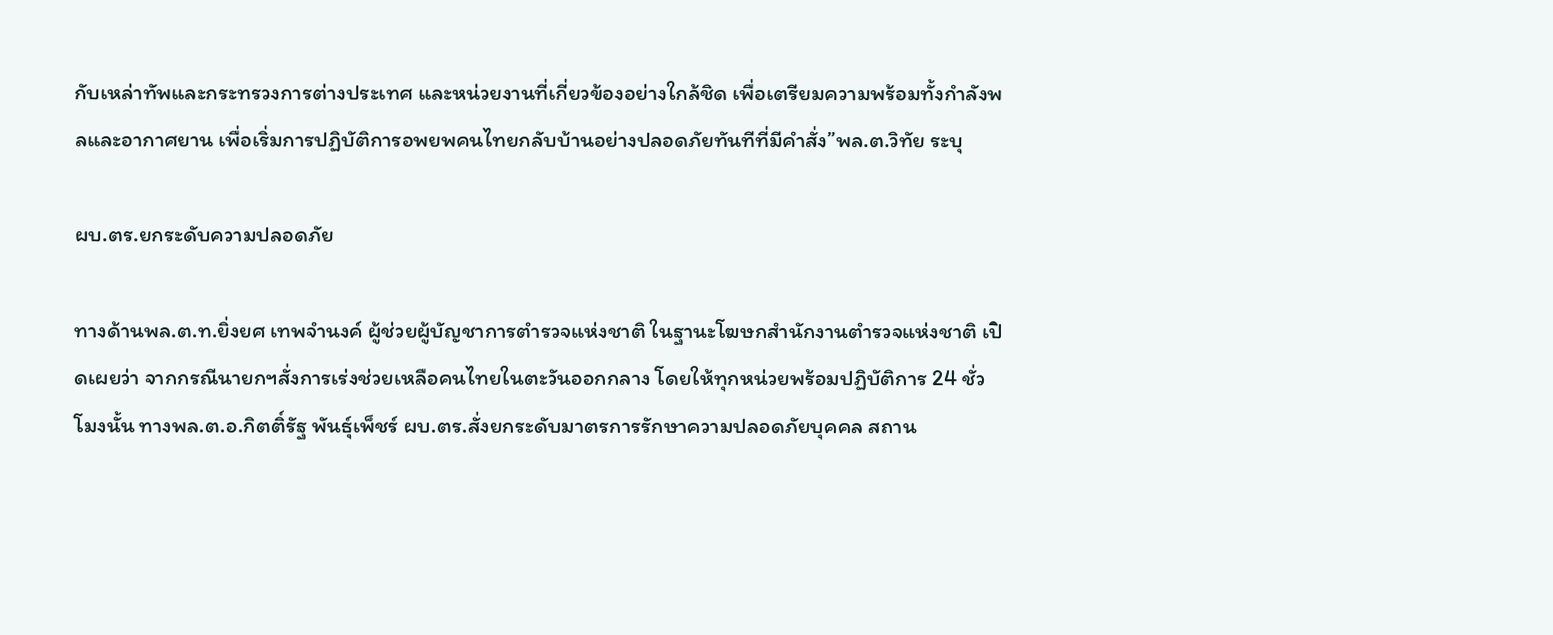กับเหล่าทัพและกระทรวงการต่างประเทศ และหน่วยงานที่เกี่ยวข้องอย่างใกล้ชิด เพื่อเตรียมความพร้อมทั้งกำลังพลและอากาศยาน เพื่อเริ่มการปฏิบัติการอพยพคนไทยกลับบ้านอย่างปลอดภัยทันทีที่มีคำสั่ง”พล.ต.วิทัย ระบุ

ผบ.ตร.ยกระดับความปลอดภัย

ทางด้านพล.ต.ท.ยิ่งยศ เทพจำนงค์ ผู้ช่วยผู้บัญชาการตำรวจแห่งชาติ ในฐานะโฆษกสำนักงานตำรวจแห่งชาติ เปิดเผยว่า จากกรณีนายกฯสั่งการเร่งช่วยเหลือคนไทยในตะวันออกกลาง โดยให้ทุกหน่วยพร้อมปฏิบัติการ 24 ชั่วโมงนั้น ทางพล.ต.อ.กิตติ์รัฐ พันธุ์เพ็ชร์ ผบ.ตร.สั่งยกระดับมาตรการรักษาความปลอดภัยบุคคล สถาน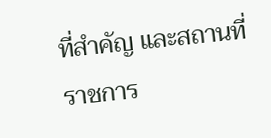ที่สำคัญ และสถานที่ราชการ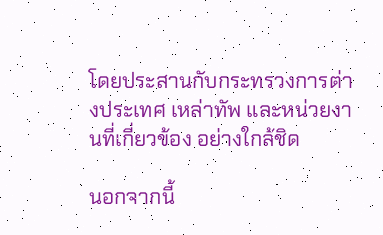โดยประสานกับกระทรวงการต่างประเทศ เหล่าทัพ และหน่วยงานที่เกี่ยวข้อง อย่างใกล้ชิด

นอกจากนี้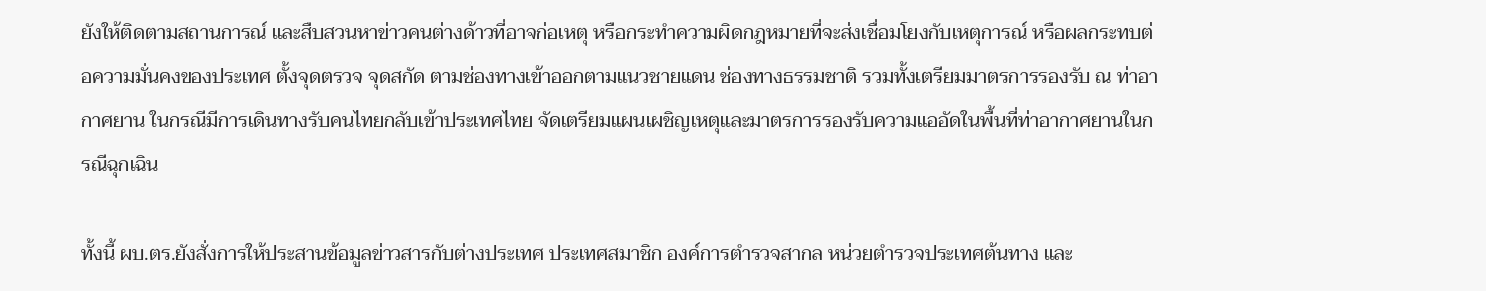ยังให้ติดตามสถานการณ์ และสืบสวนหาข่าวคนต่างด้าวที่อาจก่อเหตุ หรือกระทำความผิดกฎหมายที่จะส่งเชื่อมโยงกับเหตุการณ์ หรือผลกระทบต่อความมั่นคงของประเทศ ตั้งจุดตรวจ จุดสกัด ตามช่องทางเข้าออกตามแนวชายแดน ช่องทางธรรมชาติ รวมทั้งเตรียมมาตรการรองรับ ณ ท่าอากาศยาน ในกรณีมีการเดินทางรับคนไทยกลับเข้าประเทศไทย จัดเตรียมแผนเผชิญเหตุและมาตรการรองรับความแออัดในพื้นที่ท่าอากาศยานในกรณีฉุกเฉิน

ทั้งนี้ ผบ.ตร.ยังสั่งการให้ประสานข้อมูลข่าวสารกับต่างประเทศ ประเทศสมาชิก องค์การตำรวจสากล หน่วยตำรวจประเทศต้นทาง และ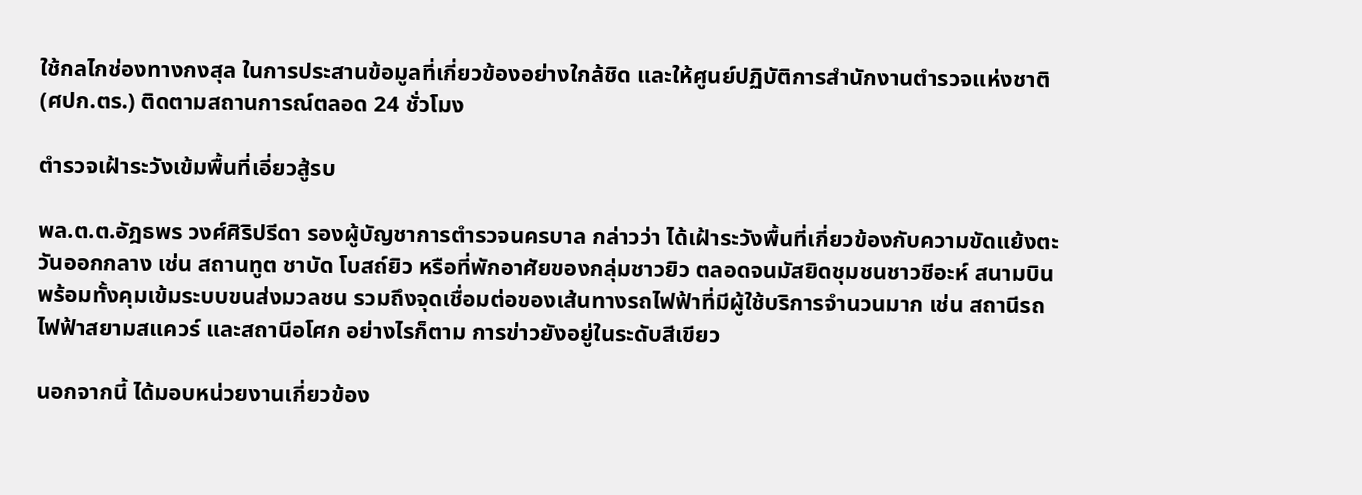ใช้กลไกช่องทางกงสุล ในการประสานข้อมูลที่เกี่ยวข้องอย่างใกล้ชิด และให้ศูนย์ปฏิบัติการสำนักงานตำรวจแห่งชาติ (ศปก.ตร.) ติดตามสถานการณ์ตลอด 24 ชั่วโมง

ตำรวจเฝ้าระวังเข้มพื้นที่เอี่ยวสู้รบ

พล.ต.ต.อัฎธพร วงศ์ศิริปรีดา รองผู้บัญชาการตำรวจนครบาล กล่าวว่า ได้เฝ้าระวังพื้นที่เกี่ยวข้องกับความขัดแย้งตะวันออกกลาง เช่น สถานทูต ชาบัด โบสถ์ยิว หรือที่พักอาศัยของกลุ่มชาวยิว ตลอดจนมัสยิดชุมชนชาวชีอะห์ สนามบิน พร้อมทั้งคุมเข้มระบบขนส่งมวลชน รวมถึงจุดเชื่อมต่อของเส้นทางรถไฟฟ้าที่มีผู้ใช้บริการจำนวนมาก เช่น สถานีรถไฟฟ้าสยามสแควร์ และสถานีอโศก อย่างไรก็ตาม การข่าวยังอยู่ในระดับสีเขียว

นอกจากนี้ ได้มอบหน่วยงานเกี่ยวข้อง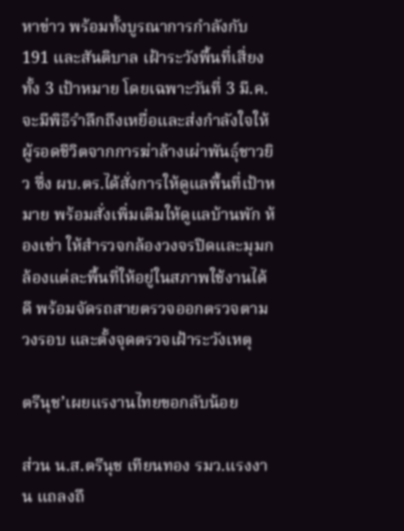หาข่าว พร้อมทั้งบูรณาการกำลังกับ 191 และสันติบาล เฝ้าระวังพื้นที่เสี่ยงทั้ง 3 เป้าหมาย โดยเฉพาะวันที่ 3 มี.ค.จะมีพิธีรำลึกถึงเหยื่อและส่งกำลังใจให้ผู้รอดชีวิตจากการฆ่าล้างเผ่าพันธุ์ชาวยิว ซึ่ง ผบ.ตร.ได้สั่งการให้ดูแลพื้นที่เป้าหมาย พร้อมสั่งเพิ่มเติมให้ดูแลบ้านพัก ห้องเช่า ให้สำรวจกล้องวงจรปิดและมุมกล้องแต่ละพื้นที่ให้อยู่ในสภาพใช้งานได้ดี พร้อมจัดรถสายตรวจออกตรวจตามวงรอบ และตั้งจุดตรวจเฝ้าระวังเหตุ

ตรีนุช’เผยแรงานไทยขอกลับน้อย

ส่วน น.ส.ตรีนุช เทียนทอง รมว.แรงงาน แถลงถึ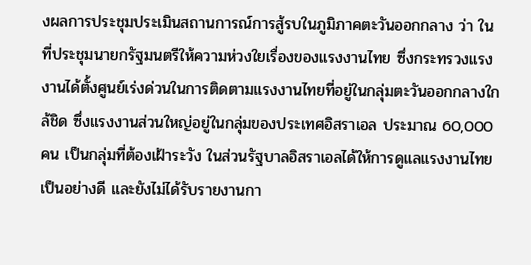งผลการประชุมประเมินสถานการณ์การสู้รบในภูมิภาคตะวันออกกลาง ว่า ในที่ประชุมนายกรัฐมนตรีให้ความห่วงใยเรื่องของแรงงานไทย ซึ่งกระทรวงแรงงานได้ตั้งศูนย์เร่งด่วนในการติดตามแรงงานไทยที่อยู่ในกลุ่มตะวันออกกลางใกล้ชิด ซึ่งแรงงานส่วนใหญ่อยู่ในกลุ่มของประเทศอิสราเอล ประมาณ 60,000 คน เป็นกลุ่มที่ต้องเฝ้าระวัง ในส่วนรัฐบาลอิสราเอลได้ให้การดูแลแรงงานไทยเป็นอย่างดี และยังไม่ได้รับรายงานกา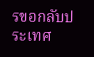รขอกลับประเทศ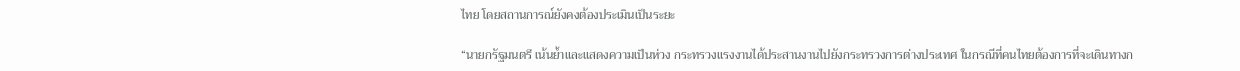ไทย โดยสถานการณ์ยังคงต้องประเมินเป็นระยะ

“นายกรัฐมนตรี เน้นย้ำและแสดงความเป็นห่วง กระทรวงแรงงานได้ประสานงานไปยังกระทรวงการต่างประเทศ ในกรณีที่คนไทยต้องการที่จะเดินทางก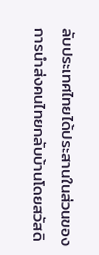ลับประเทศไทยได้ประสานในส่วนของการนำส่งคนไทยกลับบ้านโดยสวัสดิ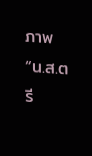ภาพ “น.ส.ตรี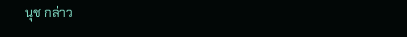นุช กล่าว